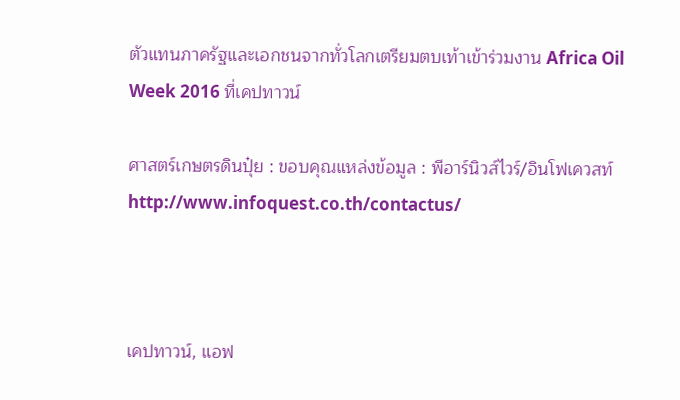ตัวแทนภาครัฐและเอกชนจากทั่วโลกเตรียมตบเท้าเข้าร่วมงาน Africa Oil Week 2016 ที่เคปทาวน์

ศาสตร์เกษตรดินปุ๋ย : ขอบคุณแหล่งข้อมูล : พีอาร์นิวส์ไวร์/อินโฟเควสท์ http://www.infoquest.co.th/contactus/



เคปทาวน์, แอฟ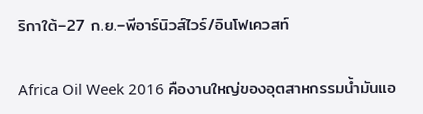ริกาใต้–27 ก.ย.–พีอาร์นิวส์ไวร์/อินโฟเควสท์

Africa Oil Week 2016 คืองานใหญ่ของอุตสาหกรรมน้ำมันแอ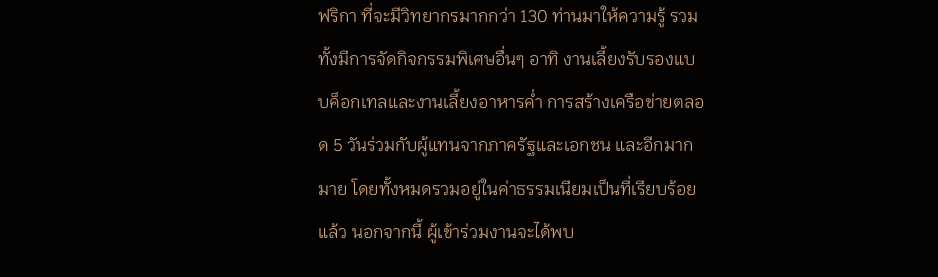ฟริกา ที่จะมีวิทยากรมากกว่า 130 ท่านมาให้ความรู้ รวมทั้งมีการจัดกิจกรรมพิเศษอื่นๆ อาทิ งานเลี้ยงรับรองแบบค็อกเทลและงานเลี้ยงอาหารค่ำ การสร้างเครือข่ายตลอด 5 วันร่วมกับผู้แทนจากภาครัฐและเอกชน และอีกมากมาย โดยทั้งหมดรวมอยู่ในค่าธรรมเนียมเป็นที่เรียบร้อยแล้ว นอกจากนี้ ผู้เข้าร่วมงานจะได้พบ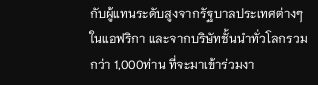กับผู้แทนระดับสูงจากรัฐบาลประเทศต่างๆในแอฟริกา และจากบริษัทชั้นนำทั่วโลกรวมกว่า 1,000ท่าน ที่จะมาเข้าร่วมงา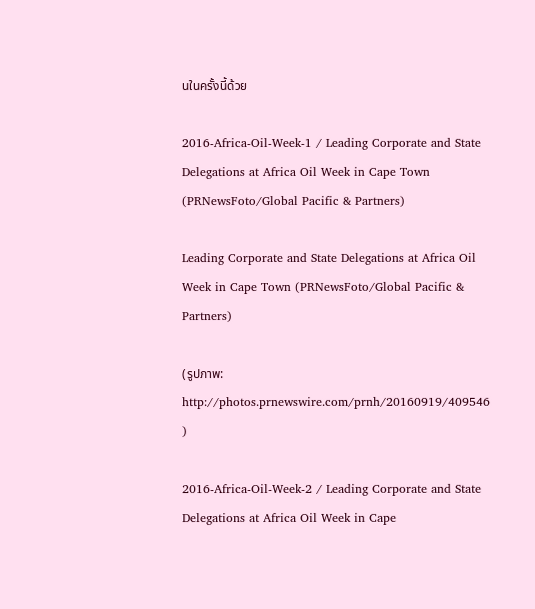นในครั้งนี้ด้วย

2016-Africa-Oil-Week-1 / Leading Corporate and State Delegations at Africa Oil Week in Cape Town (PRNewsFoto/Global Pacific & Partners)

Leading Corporate and State Delegations at Africa Oil Week in Cape Town (PRNewsFoto/Global Pacific & Partners)

(รูปภาพ: http://photos.prnewswire.com/prnh/20160919/409546 )

2016-Africa-Oil-Week-2 / Leading Corporate and State Delegations at Africa Oil Week in Cape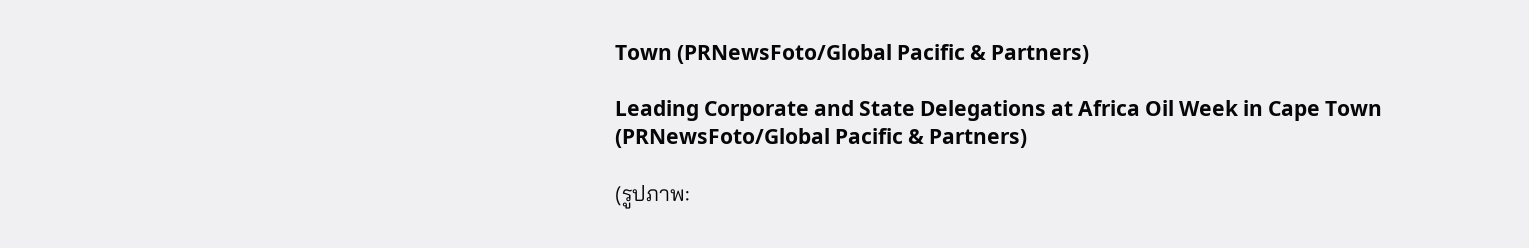Town (PRNewsFoto/Global Pacific & Partners)

Leading Corporate and State Delegations at Africa Oil Week in Cape Town (PRNewsFoto/Global Pacific & Partners)

(รูปภาพ: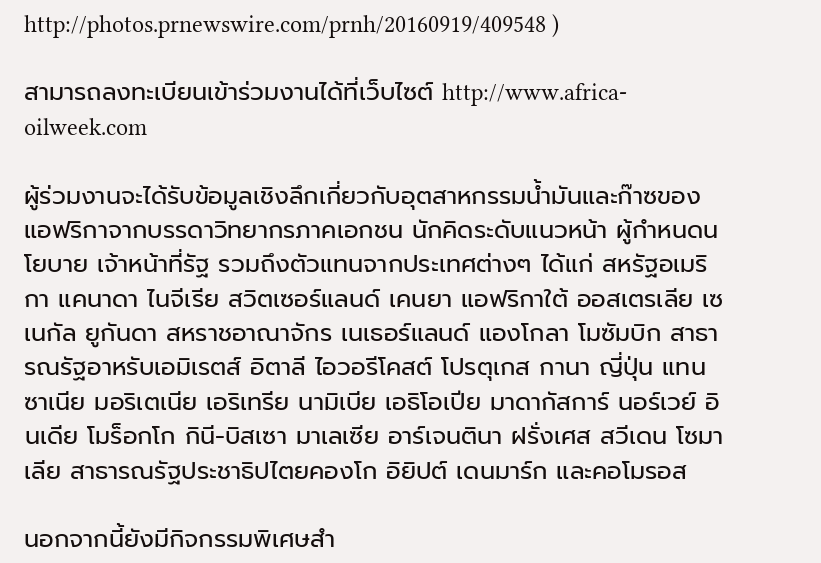http://photos.prnewswire.com/prnh/20160919/409548 )

สามารถลงทะเบียนเข้าร่วมงานได้ที่เว็บไซต์ http://www.africa-oilweek.com

ผู้ร่วมงานจะได้รับข้อมูลเชิงลึกเกี่ยวกับอุตสาหกรรมน้ำมันและก๊าซของแอฟริกาจากบรรดาวิทยากรภาคเอกชน นักคิดระดับแนวหน้า ผู้กำหนดนโยบาย เจ้าหน้าที่รัฐ รวมถึงตัวแทนจากประเทศต่างๆ ได้แก่ สหรัฐอเมริกา แคนาดา ไนจีเรีย สวิตเซอร์แลนด์ เคนยา แอฟริกาใต้ ออสเตรเลีย เซเนกัล ยูกันดา สหราชอาณาจักร เนเธอร์แลนด์ แองโกลา โมซัมบิก สาธารณรัฐอาหรับเอมิเรตส์ อิตาลี ไอวอรีโคสต์ โปรตุเกส กานา ญี่ปุ่น แทนซาเนีย มอริเตเนีย เอริเทรีย นามิเบีย เอธิโอเปีย มาดากัสการ์ นอร์เวย์ อินเดีย โมร็อกโก กินี-บิสเซา มาเลเซีย อาร์เจนตินา ฝรั่งเศส สวีเดน โซมาเลีย สาธารณรัฐประชาธิปไตยคองโก อิยิปต์ เดนมาร์ก และคอโมรอส

นอกจากนี้ยังมีกิจกรรมพิเศษสำ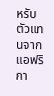หรับตัวแทนจากแอฟริกา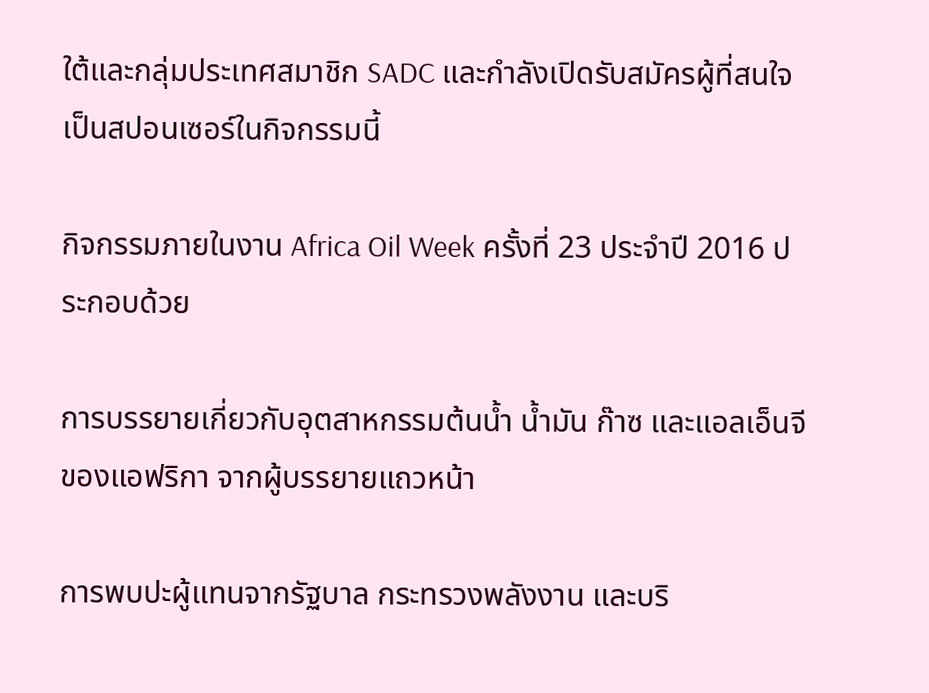ใต้และกลุ่มประเทศสมาชิก SADC และกำลังเปิดรับสมัครผู้ที่สนใจเป็นสปอนเซอร์ในกิจกรรมนี้

กิจกรรมภายในงาน Africa Oil Week ครั้งที่ 23 ประจำปี 2016 ประกอบด้วย

การบรรยายเกี่ยวกับอุตสาหกรรมต้นน้ำ น้ำมัน ก๊าซ และแอลเอ็นจีของแอฟริกา จากผู้บรรยายแถวหน้า

การพบปะผู้แทนจากรัฐบาล กระทรวงพลังงาน และบริ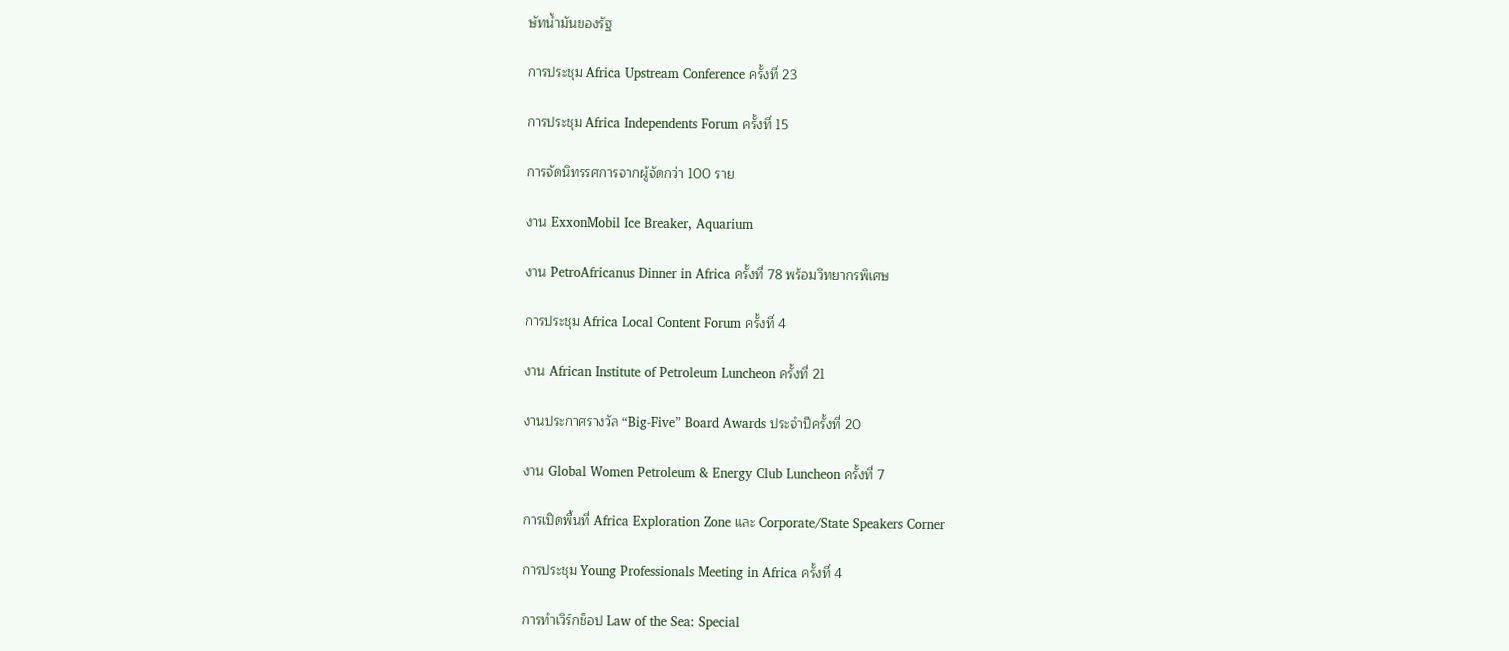ษัทน้ำมันของรัฐ

การประชุม Africa Upstream Conference ครั้งที่ 23

การประชุม Africa Independents Forum ครั้งที่ 15

การจัดนิทรรศการจากผู้จัดกว่า 100 ราย

งาน ExxonMobil Ice Breaker, Aquarium

งาน PetroAfricanus Dinner in Africa ครั้งที่ 78 พร้อมวิทยากรพิเศษ

การประชุม Africa Local Content Forum ครั้งที่ 4

งาน African Institute of Petroleum Luncheon ครั้งที่ 21

งานประกาศรางวัล “Big-Five” Board Awards ประจำปีครั้งที่ 20

งาน Global Women Petroleum & Energy Club Luncheon ครั้งที่ 7

การเปิดพื้นที่ Africa Exploration Zone และ Corporate/State Speakers Corner

การประชุม Young Professionals Meeting in Africa ครั้งที่ 4

การทำเวิร์กช็อป Law of the Sea: Special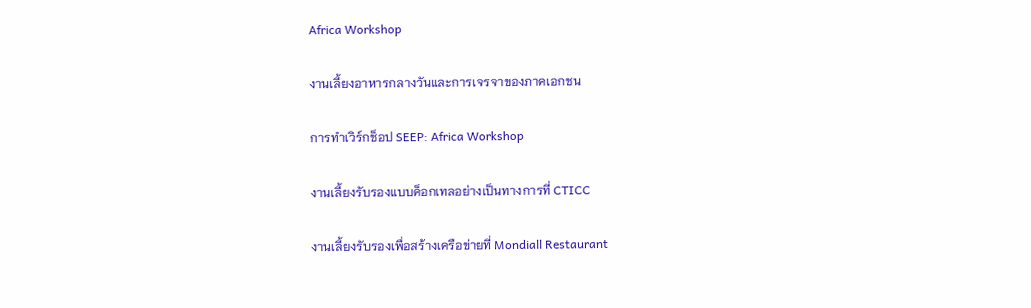Africa Workshop

งานเลี้ยงอาหารกลางวันและการเจรจาของภาคเอกชน

การทำเวิร์กช็อป SEEP: Africa Workshop

งานเลี้ยงรับรองแบบค็อกเทลอย่างเป็นทางการที่ CTICC

งานเลี้ยงรับรองเพื่อสร้างเครือข่ายที่ Mondiall Restaurant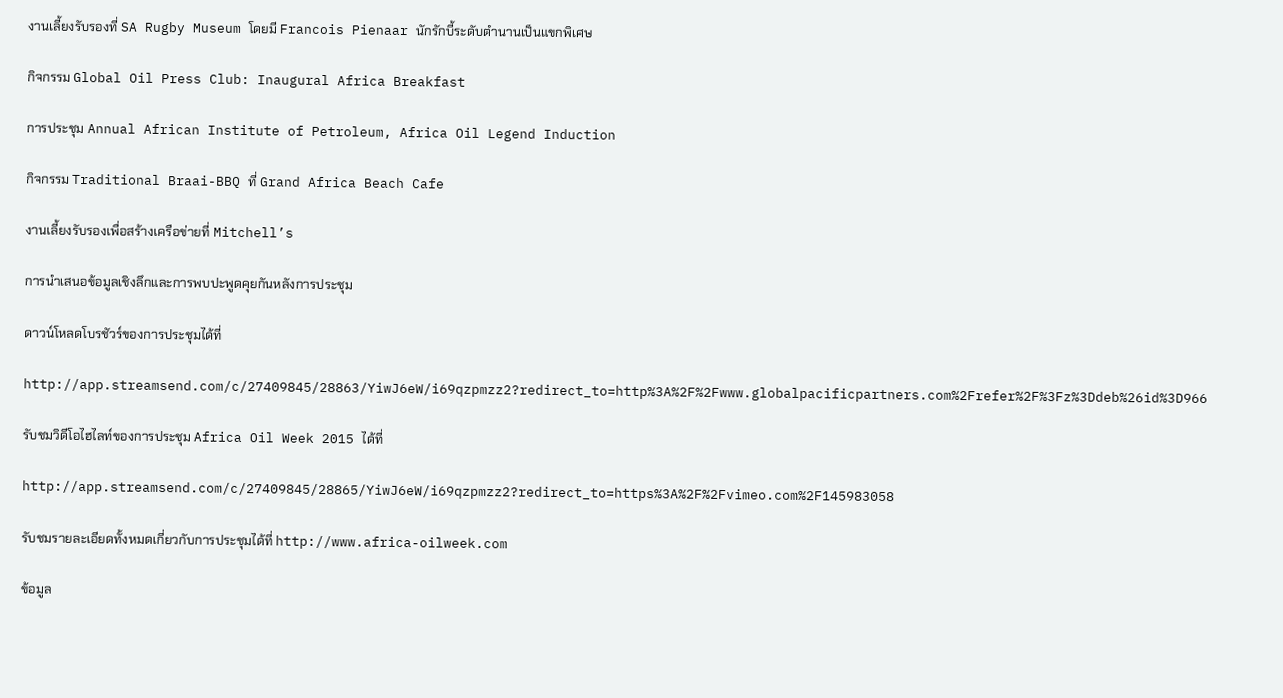งานเลี้ยงรับรองที่ SA Rugby Museum โดยมี Francois Pienaar นักรักบี้ระดับตำนานเป็นแขกพิเศษ

กิจกรรม Global Oil Press Club: Inaugural Africa Breakfast

การประชุม Annual African Institute of Petroleum, Africa Oil Legend Induction

กิจกรรม Traditional Braai-BBQ ที่ Grand Africa Beach Cafe

งานเลี้ยงรับรองเพื่อสร้างเครือข่ายที่ Mitchell’s

การนำเสนอข้อมูลเชิงลึกและการพบปะพูดคุยกันหลังการประชุม

ดาวน์โหลดโบรชัวร์ของการประชุมได้ที่

http://app.streamsend.com/c/27409845/28863/YiwJ6eW/i69qzpmzz2?redirect_to=http%3A%2F%2Fwww.globalpacificpartners.com%2Frefer%2F%3Fz%3Ddeb%26id%3D966

รับชมวิดีโอไฮไลท์ของการประชุม Africa Oil Week 2015 ได้ที่

http://app.streamsend.com/c/27409845/28865/YiwJ6eW/i69qzpmzz2?redirect_to=https%3A%2F%2Fvimeo.com%2F145983058

รับชมรายละเอียดทั้งหมดเกี่ยวกับการประชุมได้ที่ http://www.africa-oilweek.com

ข้อมูล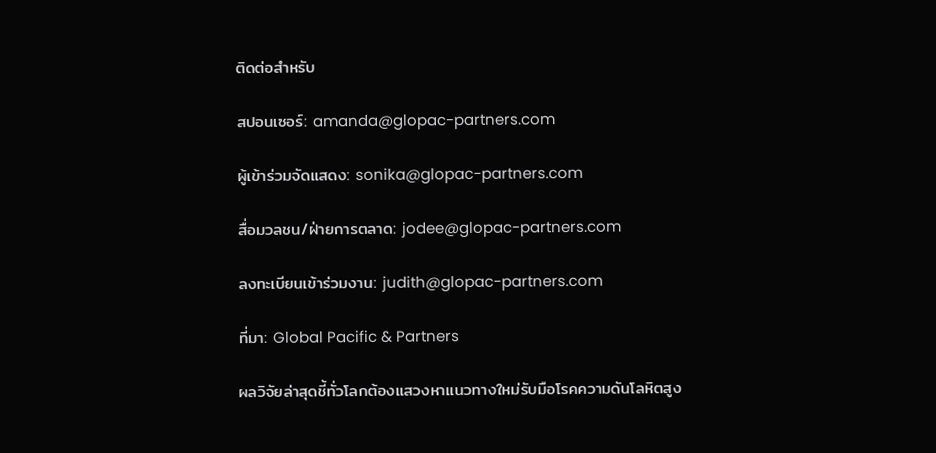ติดต่อสำหรับ

สปอนเซอร์: amanda@glopac-partners.com

ผู้เข้าร่วมจัดแสดง: sonika@glopac-partners.com

สื่อมวลชน/ฝ่ายการตลาด: jodee@glopac-partners.com

ลงทะเบียนเข้าร่วมงาน: judith@glopac-partners.com

ที่มา: Global Pacific & Partners

ผลวิจัยล่าสุดชี้ทั่วโลกต้องแสวงหาแนวทางใหม่รับมือโรคความดันโลหิตสูง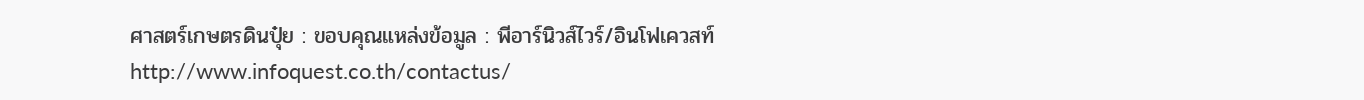ศาสตร์เกษตรดินปุ๋ย : ขอบคุณแหล่งข้อมูล : พีอาร์นิวส์ไวร์/อินโฟเควสท์ http://www.infoquest.co.th/contactus/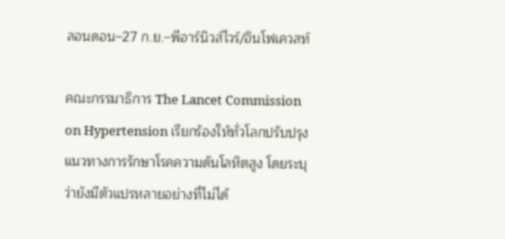ลอนดอน–27 ก.ย.–พีอาร์นิวส์ไวร์/อินโฟเควสท์

คณะกรรมาธิการ The Lancet Commission on Hypertension เรียกร้องให้ทั่วโลกปรับปรุงแนวทางการรักษาโรคความดันโลหิตสูง โดยระบุว่ายังมีตัวแปรหลายอย่างที่ไม่ได้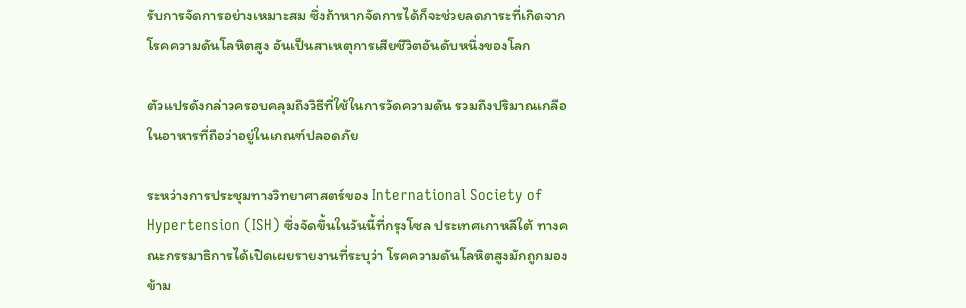รับการจัดการอย่างเหมาะสม ซึ่งถ้าหากจัดการได้ก็จะช่วยลดภาระที่เกิดจากโรคความดันโลหิตสูง อันเป็นสาเหตุการเสียชีวิตอันดับหนึ่งของโลก

ตัวแปรดังกล่าวครอบคลุมถึงวิธีที่ใช้ในการวัดความดัน รวมถึงปริมาณเกลือในอาหารที่ถือว่าอยู่ในเกณฑ์ปลอดภัย

ระหว่างการประชุมทางวิทยาศาสตร์ของ International Society of Hypertension (ISH) ซึ่งจัดขึ้นในวันนี้ที่กรุงโซล ประเทศเกาหลีใต้ ทางคณะกรรมาธิการได้เปิดเผยรายงานที่ระบุว่า โรคความดันโลหิตสูงมักถูกมองข้าม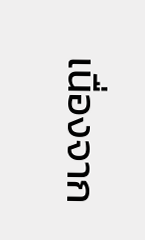เนื่องจาก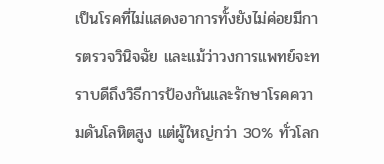เป็นโรคที่ไม่แสดงอาการทั้งยังไม่ค่อยมีการตรวจวินิจฉัย และแม้ว่าวงการแพทย์จะทราบดีถึงวิธีการป้องกันและรักษาโรคความดันโลหิตสูง แต่ผู้ใหญ่กว่า 30% ทั่วโลก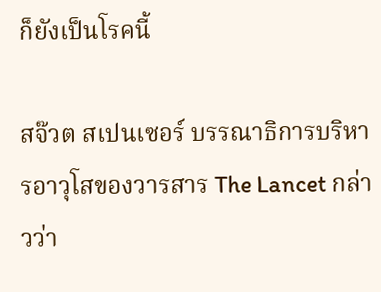ก็ยังเป็นโรคนี้

สจ๊วต สเปนเซอร์ บรรณาธิการบริหารอาวุโสของวารสาร The Lancet กล่าวว่า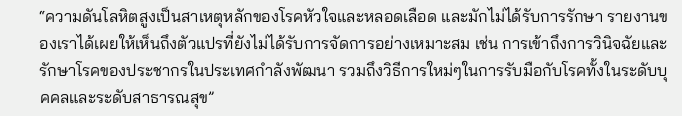“ความดันโลหิตสูงเป็นสาเหตุหลักของโรคหัวใจและหลอดเลือด และมักไม่ได้รับการรักษา รายงานของเราได้เผยให้เห็นถึงตัวแปรที่ยังไม่ได้รับการจัดการอย่างเหมาะสม เช่น การเข้าถึงการวินิจฉัยและรักษาโรคของประชากรในประเทศกำลังพัฒนา รวมถึงวิธีการใหม่ๆในการรับมือกับโรคทั้งในระดับบุคคลและระดับสาธารณสุข”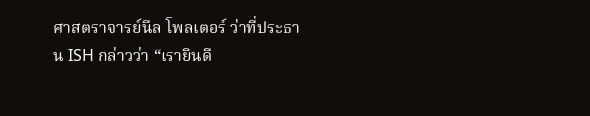ศาสตราจารย์นีล โพลเตอร์ ว่าที่ประธาน ISH กล่าวว่า “เรายินดี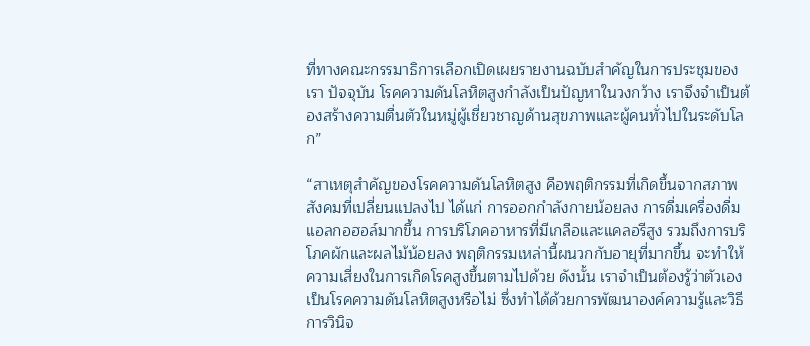ที่ทางคณะกรรมาธิการเลือกเปิดเผยรายงานฉบับสำคัญในการประชุมของเรา ปัจจุบัน โรคความดันโลหิตสูงกำลังเป็นปัญหาในวงกว้าง เราจึงจำเป็นต้องสร้างความตื่นตัวในหมู่ผู้เชี่ยวชาญด้านสุขภาพและผู้คนทั่วไปในระดับโลก”

“สาเหตุสำคัญของโรคความดันโลหิตสูง คือพฤติกรรมที่เกิดขึ้นจากสภาพสังคมที่เปลี่ยนแปลงไป ได้แก่ การออกกำลังกายน้อยลง การดื่มเครื่องดื่มแอลกอฮอล์มากขึ้น การบริโภคอาหารที่มีเกลือและแคลอรีสูง รวมถึงการบริโภคผักและผลไม้น้อยลง พฤติกรรมเหล่านี้ผนวกกับอายุที่มากขึ้น จะทำให้ความเสี่ยงในการเกิดโรคสูงขึ้นตามไปด้วย ดังนั้น เราจำเป็นต้องรู้ว่าตัวเองเป็นโรคความดันโลหิตสูงหรือไม่ ซึ่งทำได้ด้วยการพัฒนาองค์ความรู้และวิธีการวินิจ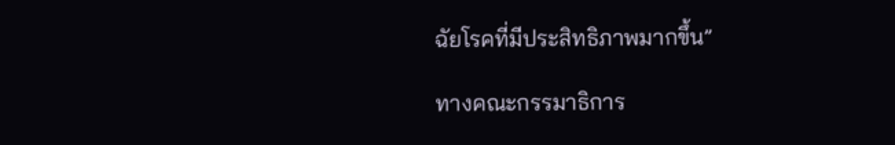ฉัยโรคที่มีประสิทธิภาพมากขึ้น”

ทางคณะกรรมาธิการ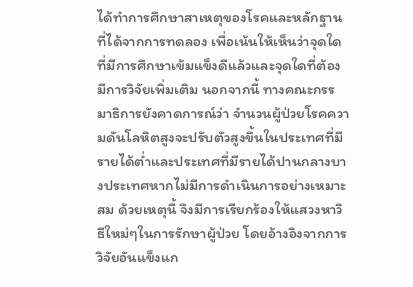ได้ทำการศึกษาสาเหตุของโรคและหลักฐานที่ได้จากการทดลอง เพื่อเน้นให้เห็นว่าจุดใดที่มีการศึกษาเข้มแข็งดีแล้วและจุดใดที่ต้องมีการวิจัยเพิ่มเติม นอกจากนี้ ทางคณะกรรมาธิการยังคาดการณ์ว่า จำนวนผู้ป่วยโรคความดันโลหิตสูงจะปรับตัวสูงขึ้นในประเทศที่มีรายได้ต่ำและประเทศที่มีรายได้ปานกลางบางประเทศหากไม่มีการดำเนินการอย่างเหมาะสม ด้วยเหตุนี้ จึงมีการเรียกร้องให้แสวงหาวิธีใหม่ๆในการรักษาผู้ป่วย โดยอ้างอิงจากการวิจัยอันแข็งแก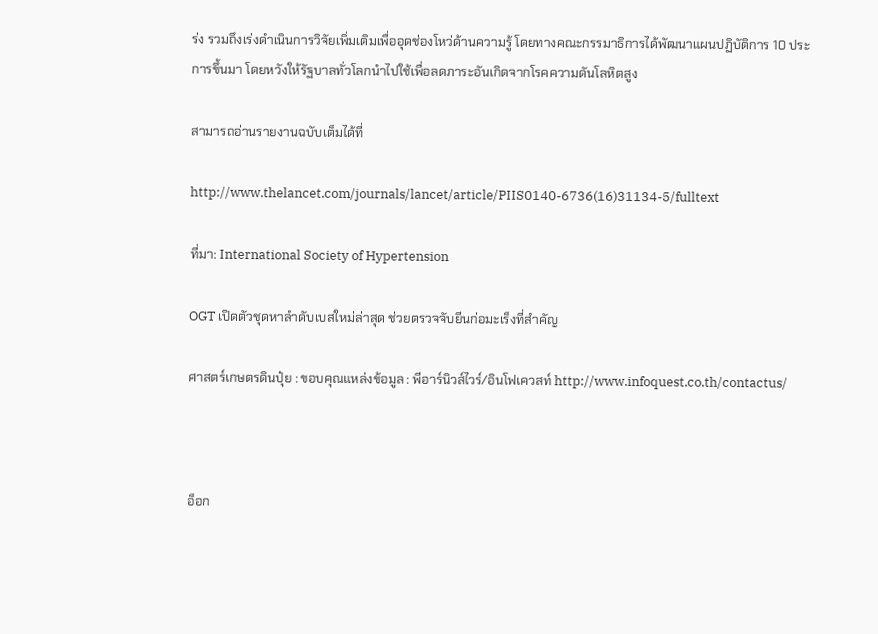ร่ง รวมถึงเร่งดำเนินการวิจัยเพิ่มเติมเพื่ออุดช่องโหว่ด้านความรู้ โดยทางคณะกรรมาธิการได้พัฒนาแผนปฏิบัติการ 10 ประการขึ้นมา โดยหวังให้รัฐบาลทั่วโลกนำไปใช้เพื่อลดภาระอันเกิดจากโรคความดันโลหิตสูง

สามารถอ่านรายงานฉบับเต็มได้ที่

http://www.thelancet.com/journals/lancet/article/PIIS0140-6736(16)31134-5/fulltext

ที่มา: International Society of Hypertension

OGT เปิดตัวชุดหาลำดับเบสใหม่ล่าสุด ช่วยตรวจจับยีนก่อมะเร็งที่สำคัญ

ศาสตร์เกษตรดินปุ๋ย : ขอบคุณแหล่งข้อมูล : พีอาร์นิวส์ไวร์/อินโฟเควสท์ http://www.infoquest.co.th/contactus/



อ็อก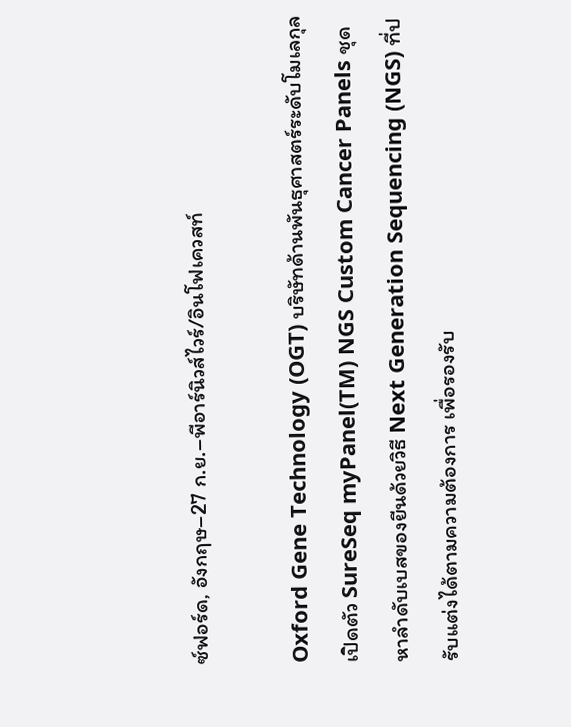ซ์ฟอร์ด, อังกฤษ–27 ก.ย.–พีอาร์นิวส์ไวร์/อินโฟเควสท์

Oxford Gene Technology (OGT) บริษัทด้านพันธุศาสตร์ระดับโมเลกุล เปิดตัว SureSeq myPanel(TM) NGS Custom Cancer Panels ชุดหาลำดับเบสของยีนด้วยวิธี Next Generation Sequencing (NGS) ที่ปรับแต่งได้ตามความต้องการ เพื่อรองรับ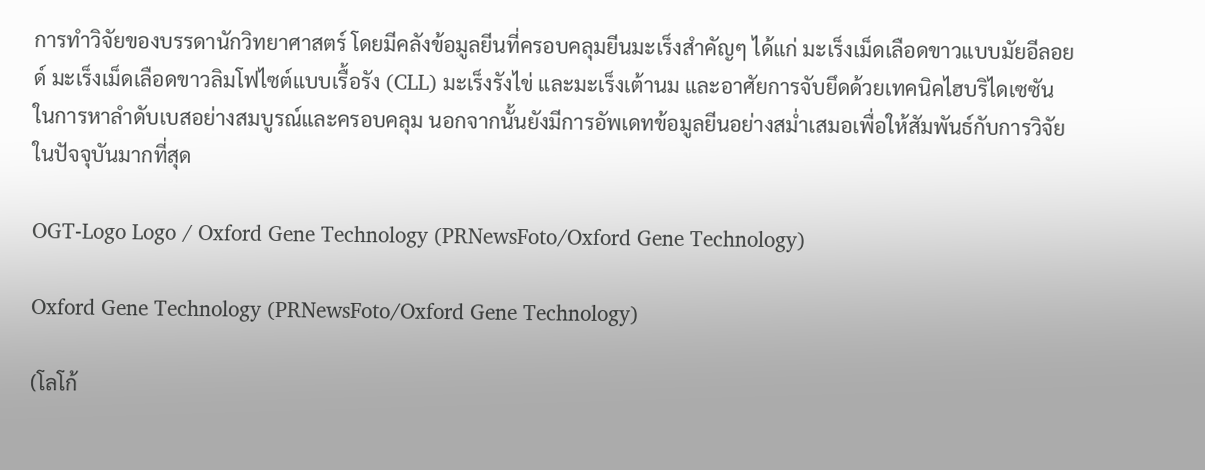การทำวิจัยของบรรดานักวิทยาศาสตร์ โดยมีคลังข้อมูลยีนที่ครอบคลุมยีนมะเร็งสำคัญๆ ได้แก่ มะเร็งเม็ดเลือดขาวแบบมัยอีลอยด์ มะเร็งเม็ดเลือดขาวลิมโฟไซต์แบบเรื้อรัง (CLL) มะเร็งรังไข่ และมะเร็งเต้านม และอาศัยการจับยึดด้วยเทคนิคไฮบริไดเซซันในการหาลำดับเบสอย่างสมบูรณ์และครอบคลุม นอกจากนั้นยังมีการอัพเดทข้อมูลยีนอย่างสม่ำเสมอเพื่อให้สัมพันธ์กับการวิจัยในปัจจุบันมากที่สุด

OGT-Logo Logo / Oxford Gene Technology (PRNewsFoto/Oxford Gene Technology)

Oxford Gene Technology (PRNewsFoto/Oxford Gene Technology)

(โลโก้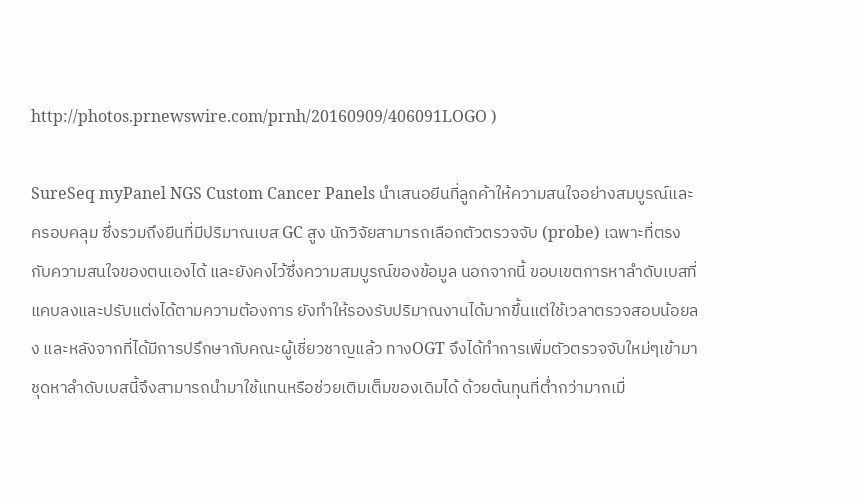http://photos.prnewswire.com/prnh/20160909/406091LOGO )

SureSeq myPanel NGS Custom Cancer Panels นำเสนอยีนที่ลูกค้าให้ความสนใจอย่างสมบูรณ์และครอบคลุม ซึ่งรวมถึงยีนที่มีปริมาณเบส GC สูง นักวิจัยสามารถเลือกตัวตรวจจับ (probe) เฉพาะที่ตรงกับความสนใจของตนเองได้ และยังคงไว้ซึ่งความสมบูรณ์ของข้อมูล นอกจากนี้ ขอบเขตการหาลำดับเบสที่แคบลงและปรับแต่งได้ตามความต้องการ ยังทำให้รองรับปริมาณงานได้มากขึ้นแต่ใช้เวลาตรวจสอบน้อยลง และหลังจากที่ได้มีการปรึกษากับคณะผู้เชี่ยวชาญแล้ว ทางOGT จึงได้ทำการเพิ่มตัวตรวจจับใหม่ๆเข้ามา ชุดหาลำดับเบสนี้จึงสามารถนำมาใช้แทนหรือช่วยเติมเต็มของเดิมได้ ด้วยต้นทุนที่ต่ำกว่ามากเมื่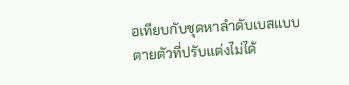อเทียบกับชุดหาลำดับเบสแบบตายตัวที่ปรับแต่งไม่ได้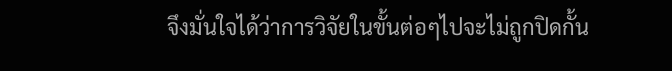จึงมั่นใจได้ว่าการวิจัยในขั้นต่อๆไปจะไม่ถูกปิดกั้น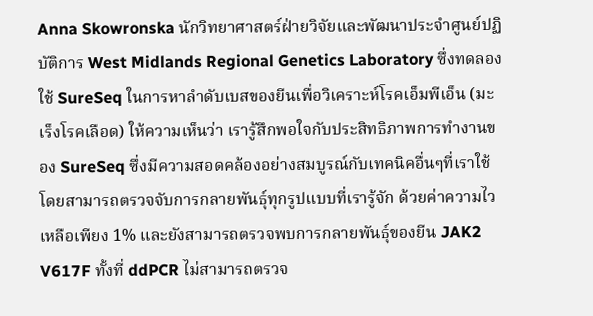Anna Skowronska นักวิทยาศาสตร์ฝ่ายวิจัยและพัฒนาประจำศูนย์ปฏิบัติการ West Midlands Regional Genetics Laboratory ซึ่งทดลองใช้ SureSeq ในการหาลำดับเบสของยีนเพื่อวิเคราะห์โรคเอ็มพีเอ็น (มะเร็งโรคเลือด) ให้ความเห็นว่า เรารู้สึกพอใจกับประสิทธิภาพการทำงานของ SureSeq ซึ่งมีความสอดคล้องอย่างสมบูรณ์กับเทคนิคอื่นๆที่เราใช้ โดยสามารถตรวจจับการกลายพันธุ์ทุกรูปแบบที่เรารู้จัก ด้วยค่าความไวเหลือเพียง 1% และยังสามารถตรวจพบการกลายพันธุ์ของยีน JAK2 V617F ทั้งที่ ddPCR ไม่สามารถตรวจ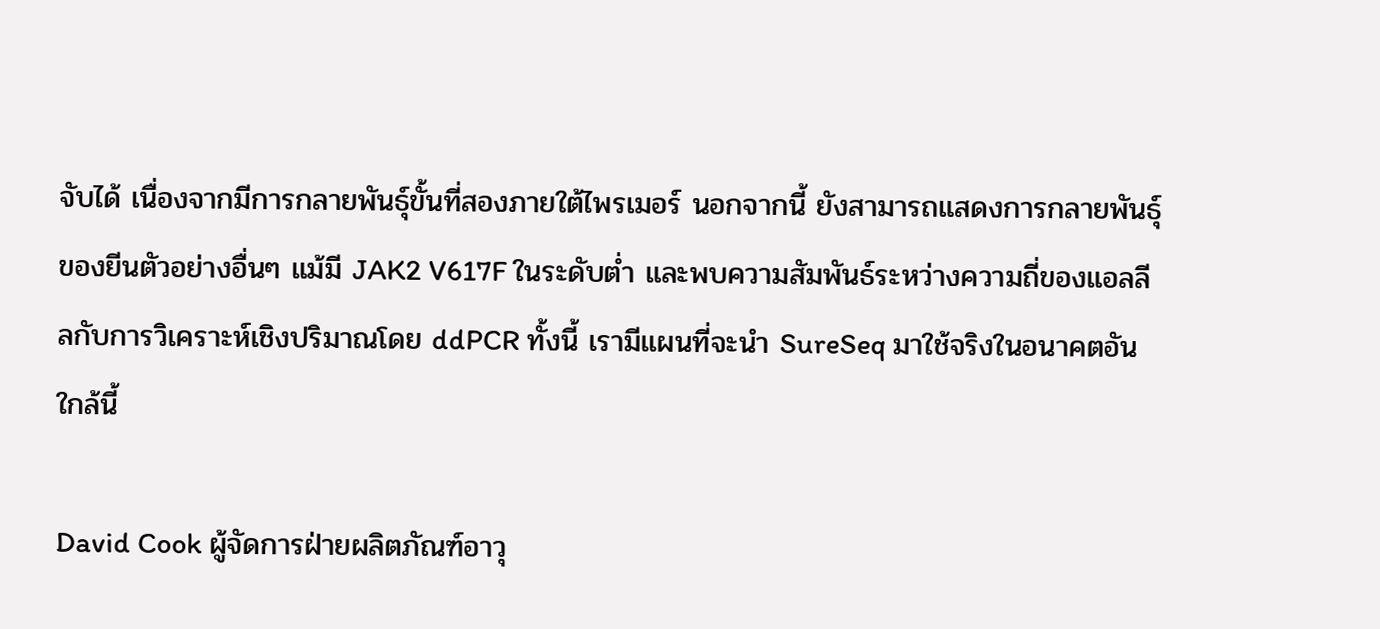จับได้ เนื่องจากมีการกลายพันธุ์ขั้นที่สองภายใต้ไพรเมอร์ นอกจากนี้ ยังสามารถแสดงการกลายพันธุ์ของยีนตัวอย่างอื่นๆ แม้มี JAK2 V617F ในระดับต่ำ และพบความสัมพันธ์ระหว่างความถี่ของแอลลีลกับการวิเคราะห์เชิงปริมาณโดย ddPCR ทั้งนี้ เรามีแผนที่จะนำ SureSeq มาใช้จริงในอนาคตอันใกล้นี้

David Cook ผู้จัดการฝ่ายผลิตภัณฑ์อาวุ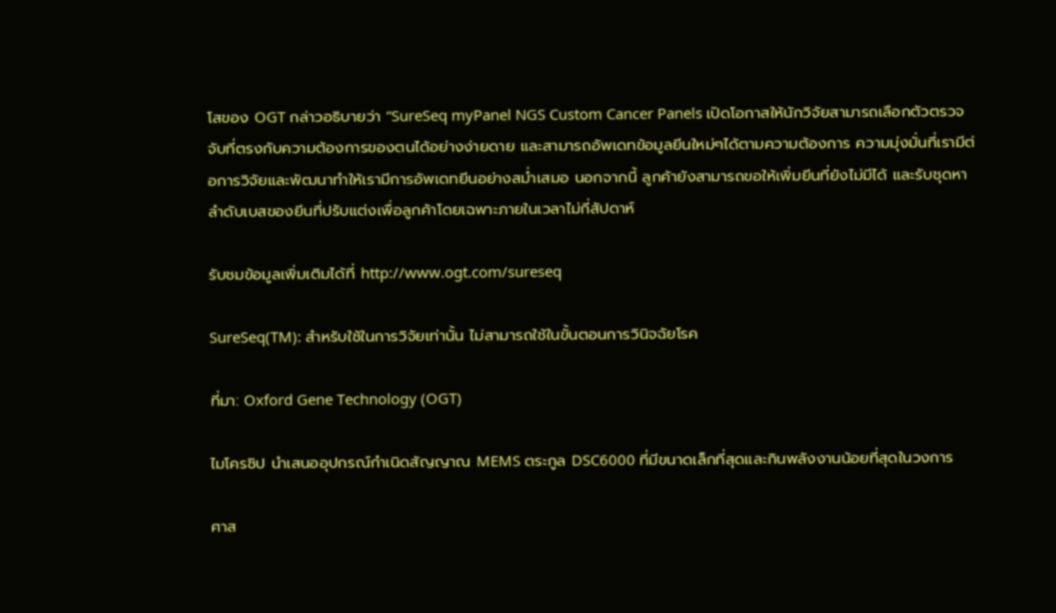โสของ OGT กล่าวอธิบายว่า “SureSeq myPanel NGS Custom Cancer Panels เปิดโอกาสให้นักวิจัยสามารถเลือกตัวตรวจจับที่ตรงกับความต้องการของตนได้อย่างง่ายดาย และสามารถอัพเดทข้อมูลยีนใหม่ๆได้ตามความต้องการ ความมุ่งมั่นที่เรามีต่อการวิจัยและพัฒนาทำให้เรามีการอัพเดทยีนอย่างสม่ำเสมอ นอกจากนี้ ลูกค้ายังสามารถขอให้เพิ่มยีนที่ยังไม่มีได้ และรับชุดหาลำดับเบสของยีนที่ปรับแต่งเพื่อลูกค้าโดยเฉพาะภายในเวลาไม่กี่สัปดาห์

รับชมข้อมูลเพิ่มเติมได้ที่ http://www.ogt.com/sureseq

SureSeq(TM): สำหรับใช้ในการวิจัยเท่านั้น ไม่สามารถใช้ในขั้นตอนการวินิจฉัยโรค

ที่มา: Oxford Gene Technology (OGT)

ไมโครชิป นำเสนออุปกรณ์กำเนิดสัญญาณ MEMS ตระกูล DSC6000 ที่มีขนาดเล็กที่สุดและกินพลังงานน้อยที่สุดในวงการ

ศาส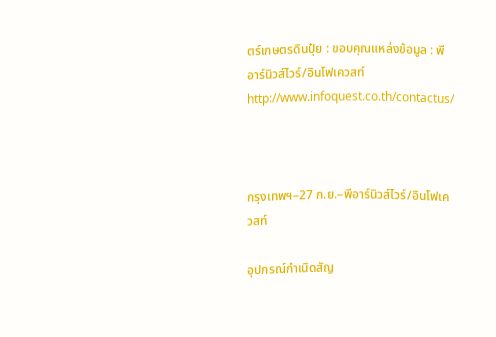ตร์เกษตรดินปุ๋ย : ขอบคุณแหล่งข้อมูล : พีอาร์นิวส์ไวร์/อินโฟเควสท์ http://www.infoquest.co.th/contactus/



กรุงเทพฯ–27 ก.ย.–พีอาร์นิวส์ไวร์/อินโฟเควสท์

อุปกรณ์กำเนิดสัญ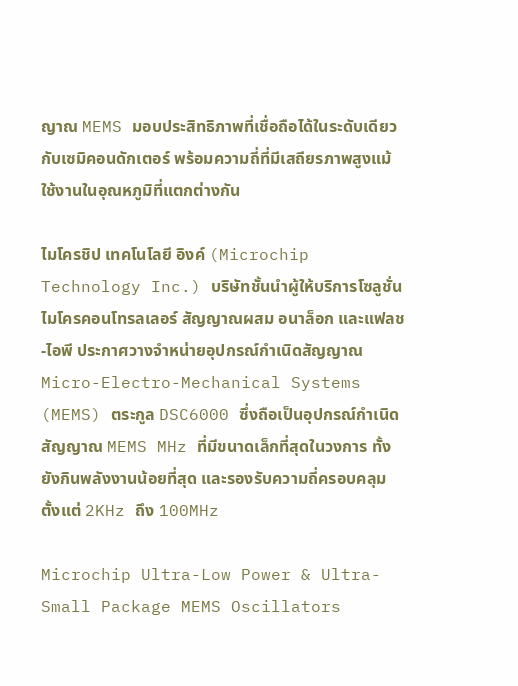ญาณ MEMS มอบประสิทธิภาพที่เชื่อถือได้ในระดับเดียวกับเซมิคอนดักเตอร์ พร้อมความถี่ที่มีเสถียรภาพสูงแม้ใช้งานในอุณหภูมิที่แตกต่างกัน

ไมโครชิป เทคโนโลยี อิงค์ (Microchip Technology Inc.) บริษัทชั้นนำผู้ให้บริการโซลูชั่นไมโครคอนโทรลเลอร์ สัญญาณผสม อนาล็อก และแฟลช-ไอพี ประกาศวางจำหน่ายอุปกรณ์กำเนิดสัญญาณ Micro-Electro-Mechanical Systems (MEMS) ตระกูล DSC6000 ซึ่งถือเป็นอุปกรณ์กำเนิดสัญญาณ MEMS MHz ที่มีขนาดเล็กที่สุดในวงการ ทั้งยังกินพลังงานน้อยที่สุด และรองรับความถี่ครอบคลุมตั้งแต่ 2KHz ถึง 100MHz

Microchip Ultra-Low Power & Ultra-Small Package MEMS Oscillators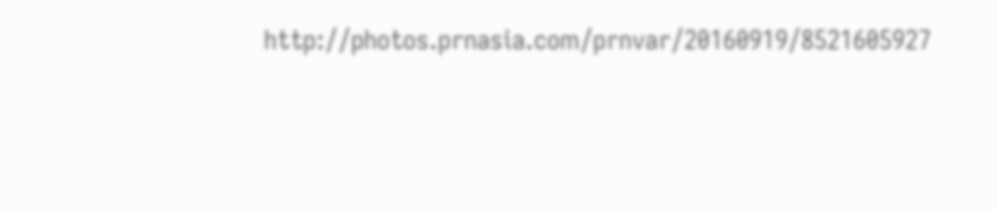http://photos.prnasia.com/prnvar/20160919/8521605927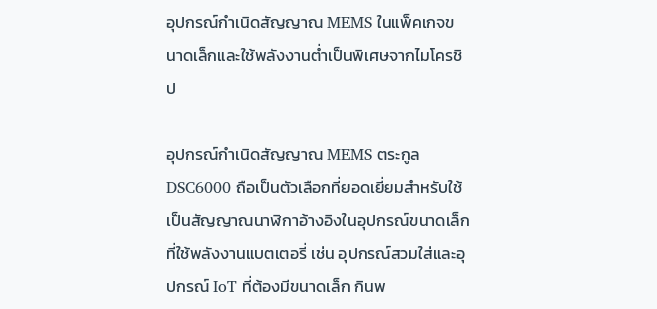อุปกรณ์กำเนิดสัญญาณ MEMS ในแพ็คเกจขนาดเล็กและใช้พลังงานต่ำเป็นพิเศษจากไมโครชิป

อุปกรณ์กำเนิดสัญญาณ MEMS ตระกูล DSC6000 ถือเป็นตัวเลือกที่ยอดเยี่ยมสำหรับใช้เป็นสัญญาณนาฬิกาอ้างอิงในอุปกรณ์ขนาดเล็กที่ใช้พลังงานแบตเตอรี่ เช่น อุปกรณ์สวมใส่และอุปกรณ์ IoT ที่ต้องมีขนาดเล็ก กินพ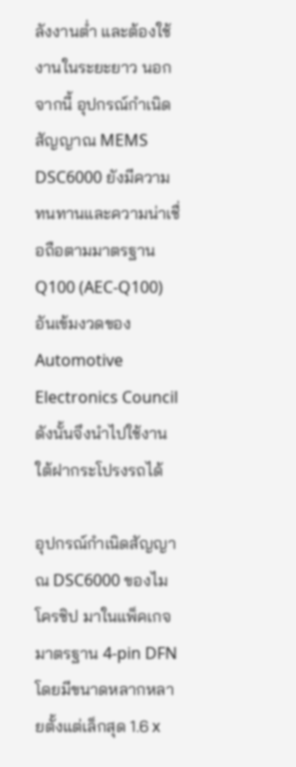ลังงานต่ำ และต้องใช้งานในระยะยาว นอกจากนี้ อุปกรณ์กำเนิดสัญญาณ MEMS DSC6000 ยังมีความทนทานและความน่าเชื่อถือตามมาตรฐาน Q100 (AEC-Q100) อันเข้มงวดของ Automotive Electronics Council ดังนั้นจึงนำไปใช้งานใต้ฝากระโปรงรถได้

อุปกรณ์กำเนิดสัญญาณ DSC6000 ของไมโครชิป มาในแพ็คเกจมาตรฐาน 4-pin DFN โดยมีขนาดหลากหลายตั้งแต่เล็กสุด 1.6 x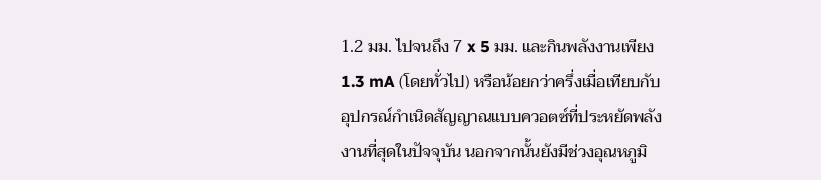1.2 มม. ไปจนถึง 7 x 5 มม. และกินพลังงานเพียง 1.3 mA (โดยทั่วไป) หรือน้อยกว่าครึ่งเมื่อเทียบกับอุปกรณ์กำเนิดสัญญาณแบบควอตซ์ที่ประหยัดพลังงานที่สุดในปัจจุบัน นอกจากนั้นยังมีช่วงอุณหภูมิ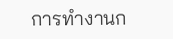การทำงานก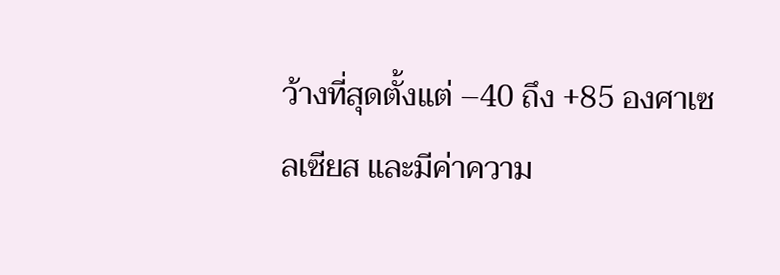ว้างที่สุดตั้งแต่ –40 ถึง +85 องศาเซลเซียส และมีค่าความ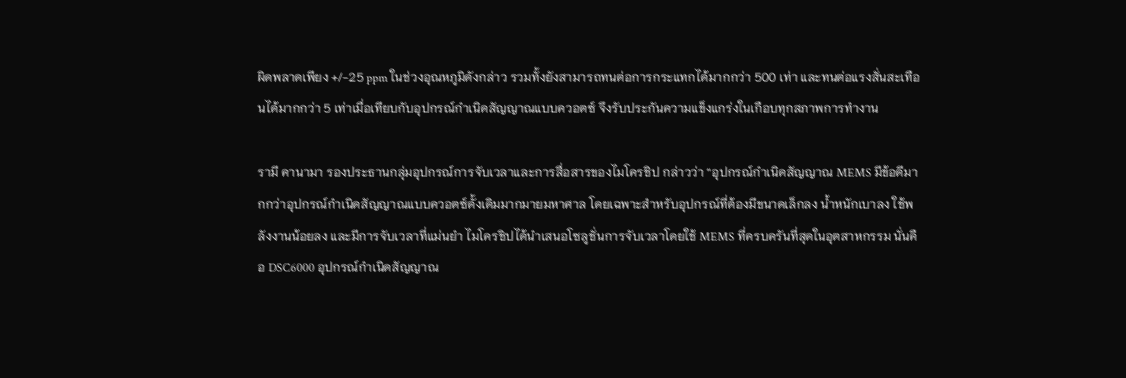ผิดพลาดเพียง +/-25 ppm ในช่วงอุณหภูมิดังกล่าว รวมทั้งยังสามารถทนต่อการกระแทกได้มากกว่า 500 เท่า และทนต่อแรงสั่นสะเทือนได้มากกว่า 5 เท่าเมื่อเทียบกับอุปกรณ์กำเนิดสัญญาณแบบควอตซ์ จึงรับประกันความแข็งแกร่งในเกือบทุกสภาพการทำงาน

รามี คานามา รองประธานกลุ่มอุปกรณ์การจับเวลาและการสื่อสารของไมโครชิป กล่าวว่า “อุปกรณ์กำเนิดสัญญาณ MEMS มีข้อดีมากกว่าอุปกรณ์กำเนิดสัญญาณแบบควอตซ์ดั้งเดิมมากมายมหาศาล โดยเฉพาะสำหรับอุปกรณ์ที่ต้องมีขนาดเล็กลง น้ำหนักเบาลง ใช้พลังงานน้อยลง และมีการจับเวลาที่แม่นยำ ไมโครชิปได้นำเสนอโซลูชั่นการจับเวลาโดยใช้ MEMS ที่ครบครันที่สุดในอุตสาหกรรม นั่นคือ DSC6000 อุปกรณ์กำเนิดสัญญาณ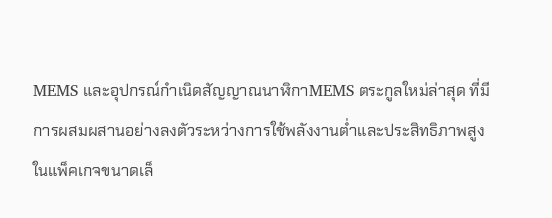MEMS และอุปกรณ์กำเนิดสัญญาณนาฬิกาMEMS ตระกูลใหม่ล่าสุด ที่มีการผสมผสานอย่างลงตัวระหว่างการใช้พลังงานต่ำและประสิทธิภาพสูงในแพ็คเกจขนาดเล็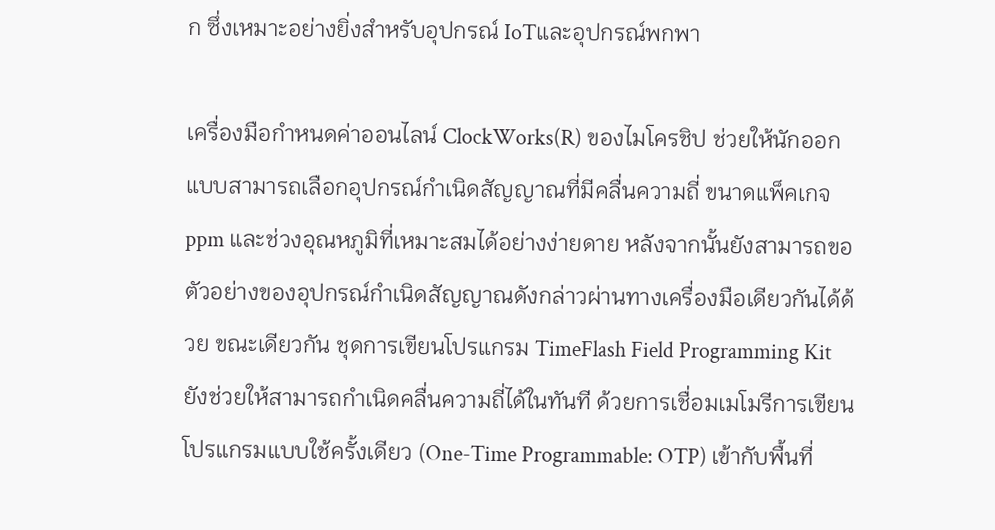ก ซึ่งเหมาะอย่างยิ่งสำหรับอุปกรณ์ IoTและอุปกรณ์พกพา

เครื่องมือกำหนดค่าออนไลน์ ClockWorks(R) ของไมโครชิป ช่วยให้นักออกแบบสามารถเลือกอุปกรณ์กำเนิดสัญญาณที่มีคลื่นความถี่ ขนาดแพ็คเกจ ppm และช่วงอุณหภูมิที่เหมาะสมได้อย่างง่ายดาย หลังจากนั้นยังสามารถขอตัวอย่างของอุปกรณ์กำเนิดสัญญาณดังกล่าวผ่านทางเครื่องมือเดียวกันได้ด้วย ขณะเดียวกัน ชุดการเขียนโปรแกรม TimeFlash Field Programming Kit ยังช่วยให้สามารถกำเนิดคลื่นความถี่ได้ในทันที ด้วยการเชื่อมเมโมรีการเขียนโปรแกรมแบบใช้ครั้งเดียว (One-Time Programmable: OTP) เข้ากับพื้นที่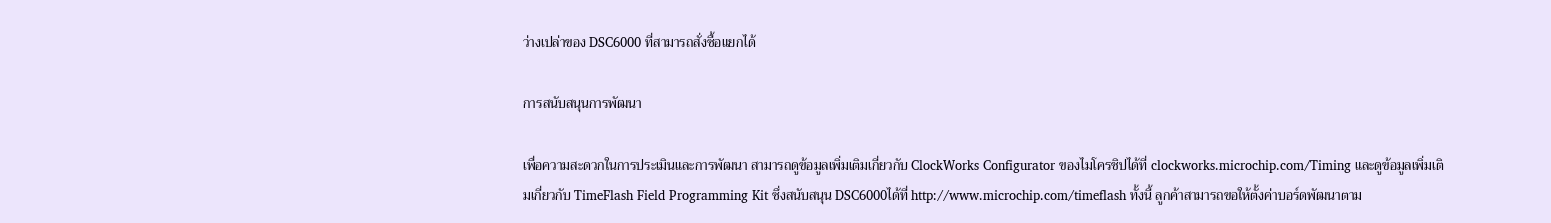ว่างเปล่าของ DSC6000 ที่สามารถสั่งซื้อแยกได้

การสนับสนุนการพัฒนา

เพื่อความสะดวกในการประเมินและการพัฒนา สามารถดูข้อมูลเพิ่มเติมเกี่ยวกับ ClockWorks Configurator ของไมโครชิปได้ที่ clockworks.microchip.com/Timing และดูข้อมูลเพิ่มเติมเกี่ยวกับ TimeFlash Field Programming Kit ซึ่งสนับสนุน DSC6000ได้ที่ http://www.microchip.com/timeflash ทั้งนี้ ลูกค้าสามารถขอให้ตั้งค่าบอร์ดพัฒนาตาม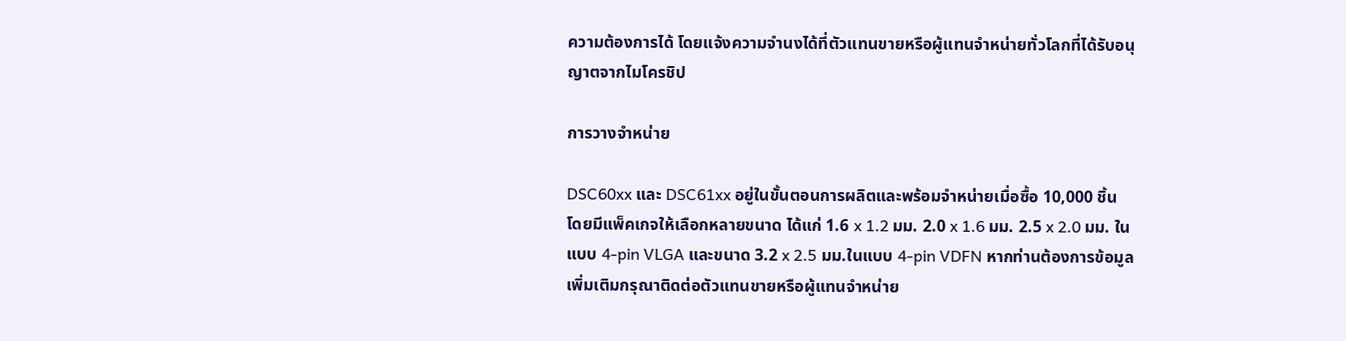ความต้องการได้ โดยแจ้งความจำนงได้ที่ตัวแทนขายหรือผู้แทนจำหน่ายทั่วโลกที่ได้รับอนุญาตจากไมโครชิป

การวางจำหน่าย

DSC60xx และ DSC61xx อยู่ในขั้นตอนการผลิตและพร้อมจำหน่ายเมื่อซื้อ 10,000 ชิ้น โดยมีแพ็คเกจให้เลือกหลายขนาด ได้แก่ 1.6 x 1.2 มม. 2.0 x 1.6 มม. 2.5 x 2.0 มม. ในแบบ 4-pin VLGA และขนาด 3.2 x 2.5 มม.ในแบบ 4-pin VDFN หากท่านต้องการข้อมูลเพิ่มเติมกรุณาติดต่อตัวแทนขายหรือผู้แทนจำหน่าย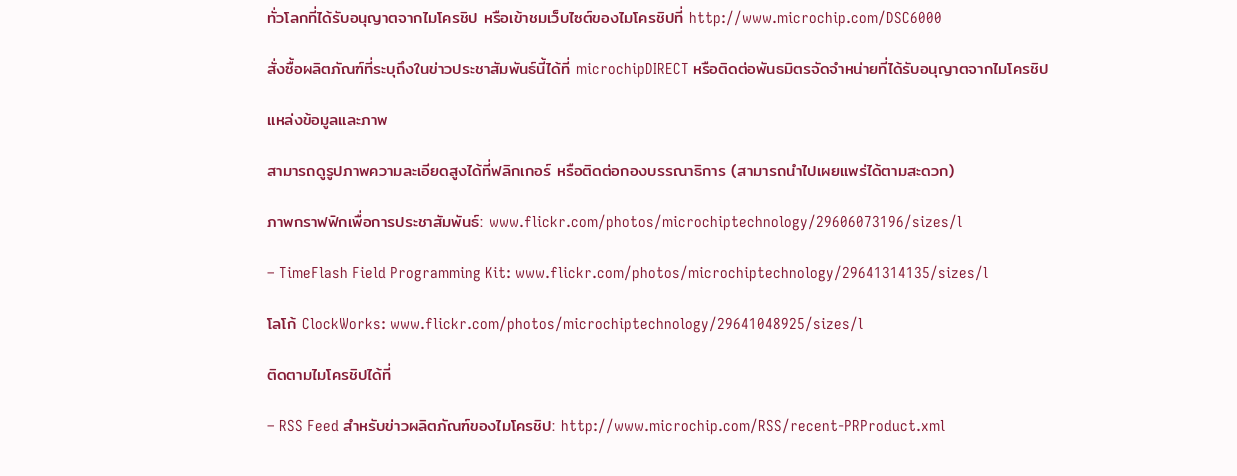ทั่วโลกที่ได้รับอนุญาตจากไมโครชิป หรือเข้าชมเว็บไซต์ของไมโครชิปที่ http://www.microchip.com/DSC6000

สั่งซื้อผลิตภัณฑ์ที่ระบุถึงในข่าวประชาสัมพันธ์นี้ได้ที่ microchipDIRECT หรือติดต่อพันธมิตรจัดจำหน่ายที่ได้รับอนุญาตจากไมโครชิป

แหล่งข้อมูลและภาพ

สามารถดูรูปภาพความละเอียดสูงได้ที่ฟลิกเกอร์ หรือติดต่อกองบรรณาธิการ (สามารถนำไปเผยแพร่ได้ตามสะดวก)

ภาพกราฟฟิกเพื่อการประชาสัมพันธ์: www.flickr.com/photos/microchiptechnology/29606073196/sizes/l

– TimeFlash Field Programming Kit: www.flickr.com/photos/microchiptechnology/29641314135/sizes/l

โลโก้ ClockWorks: www.flickr.com/photos/microchiptechnology/29641048925/sizes/l

ติดตามไมโครชิปได้ที่

– RSS Feed สำหรับข่าวผลิตภัณฑ์ของไมโครชิป: http://www.microchip.com/RSS/recent-PRProduct.xml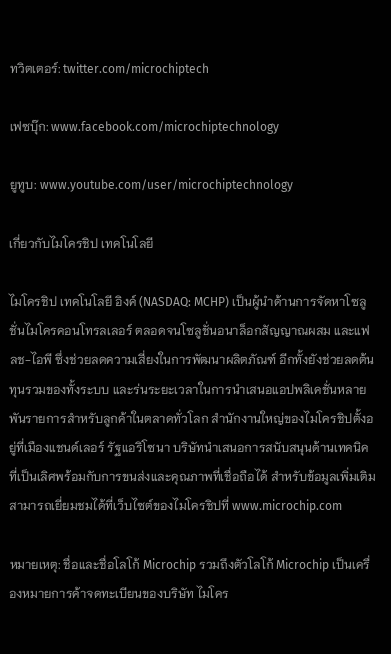ทวิตเตอร์: twitter.com/microchiptech

เฟซบุ๊ก: www.facebook.com/microchiptechnology

ยูทูบ: www.youtube.com/user/microchiptechnology

เกี่ยวกับไมโครชิป เทคโนโลยี

ไมโครชิป เทคโนโลยี อิงค์ (NASDAQ: MCHP) เป็นผู้นำด้านการจัดหาโซลูชั่นไมโครคอนโทรลเลอร์ ตลอดจนโซลูชั่นอนาล็อกสัญญาณผสม และแฟลช-ไอพี ซึ่งช่วยลดความเสี่ยงในการพัฒนาผลิตภัณฑ์ อีกทั้งยังช่วยลดต้นทุนรวมของทั้งระบบ และร่นระยะเวลาในการนำเสนอแอปพลิเคชั่นหลายพันรายการสำหรับลูกค้าในตลาดทั่วโลก สำนักงานใหญ่ของไมโครชิปตั้งอยู่ที่เมืองแชนด์เลอร์ รัฐแอริโซนา บริษัทนำเสนอการสนับสนุนด้านเทคนิคที่เป็นเลิศพร้อมกับการขนส่งและคุณภาพที่เชื่อถือได้ สำหรับข้อมูลเพิ่มเติม สามารถเยี่ยมชมได้ที่เว็บไซต์ของไมโครชิปที่ www.microchip.com

หมายเหตุ: ชื่อและชื่อโลโก้ Microchip รวมถึงตัวโลโก้ Microchip เป็นเครื่องหมายการค้าจดทะเบียนของบริษัท ไมโคร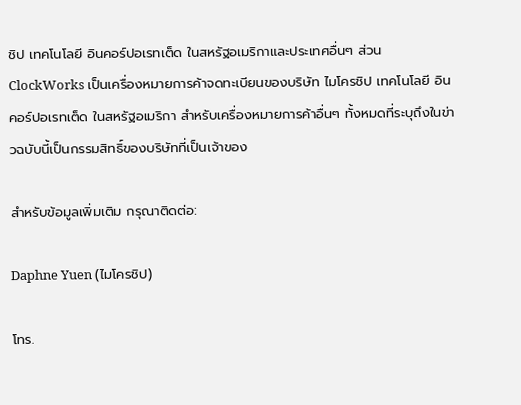ชิป เทคโนโลยี อินคอร์ปอเรทเต็ด ในสหรัฐอเมริกาและประเทศอื่นๆ ส่วน ClockWorks เป็นเครื่องหมายการค้าจดทะเบียนของบริษัท ไมโครชิป เทคโนโลยี อินคอร์ปอเรทเต็ด ในสหรัฐอเมริกา สำหรับเครื่องหมายการค้าอื่นๆ ทั้งหมดที่ระบุถึงในข่าวฉบับนี้เป็นกรรมสิทธิ์ของบริษัทที่เป็นเจ้าของ

สำหรับข้อมูลเพิ่มเติม กรุณาติดต่อ:

Daphne Yuen (ไมโครชิป)

โทร.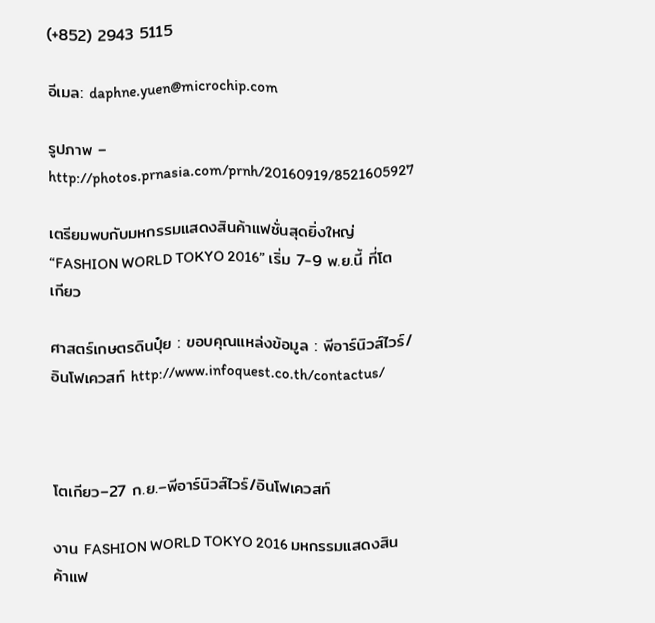(+852) 2943 5115

อีเมล: daphne.yuen@microchip.com

รูปภาพ – http://photos.prnasia.com/prnh/20160919/8521605927

เตรียมพบกับมหกรรมแสดงสินค้าแฟชั่นสุดยิ่งใหญ่ “FASHION WORLD TOKYO 2016” เริ่ม 7-9 พ.ย.นี้ ที่โตเกียว

ศาสตร์เกษตรดินปุ๋ย : ขอบคุณแหล่งข้อมูล : พีอาร์นิวส์ไวร์/อินโฟเควสท์ http://www.infoquest.co.th/contactus/



โตเกียว–27 ก.ย.–พีอาร์นิวส์ไวร์/อินโฟเควสท์

งาน FASHION WORLD TOKYO 2016 มหกรรมแสดงสินค้าแฟ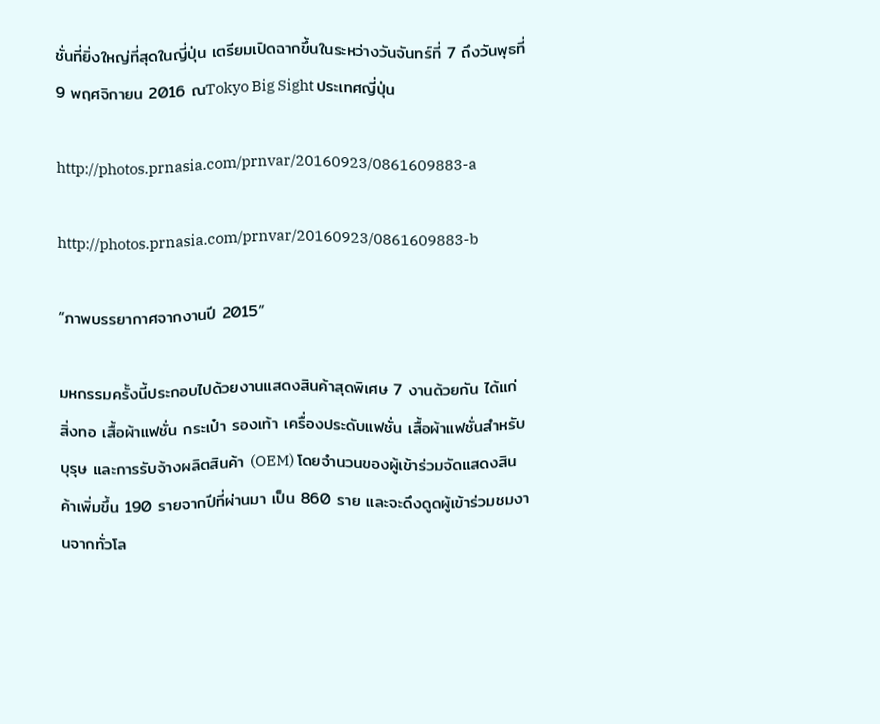ชั่นที่ยิ่งใหญ่ที่สุดในญี่ปุ่น เตรียมเปิดฉากขึ้นในระหว่างวันจันทร์ที่ 7 ถึงวันพุธที่ 9 พฤศจิกายน 2016 ณTokyo Big Sight ประเทศญี่ปุ่น

http://photos.prnasia.com/prnvar/20160923/0861609883-a

http://photos.prnasia.com/prnvar/20160923/0861609883-b

“ภาพบรรยากาศจากงานปี 2015”

มหกรรมครั้งนี้ประกอบไปด้วยงานแสดงสินค้าสุดพิเศษ 7 งานด้วยกัน ได้แก่ สิ่งทอ เสื้อผ้าแฟชั่น กระเป๋า รองเท้า เครื่องประดับแฟชั่น เสื้อผ้าแฟชั่นสำหรับบุรุษ และการรับจ้างผลิตสินค้า (OEM) โดยจำนวนของผู้เข้าร่วมจัดแสดงสินค้าเพิ่มขึ้น 190 รายจากปีที่ผ่านมา เป็น 860 ราย และจะดึงดูดผู้เข้าร่วมชมงานจากทั่วโล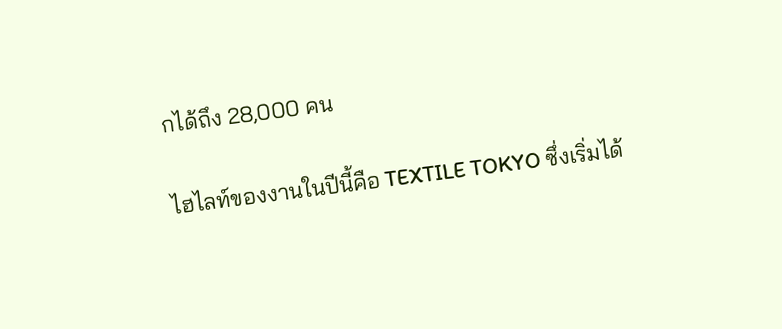กได้ถึง 28,000 คน

ไฮไลท์ของงานในปีนี้คือ TEXTILE TOKYO ซึ่งเริ่มได้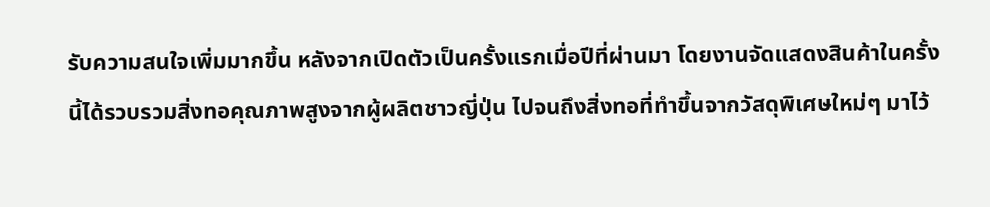รับความสนใจเพิ่มมากขึ้น หลังจากเปิดตัวเป็นครั้งแรกเมื่อปีที่ผ่านมา โดยงานจัดแสดงสินค้าในครั้งนี้ได้รวบรวมสิ่งทอคุณภาพสูงจากผู้ผลิตชาวญี่ปุ่น ไปจนถึงสิ่งทอที่ทำขึ้นจากวัสดุพิเศษใหม่ๆ มาไว้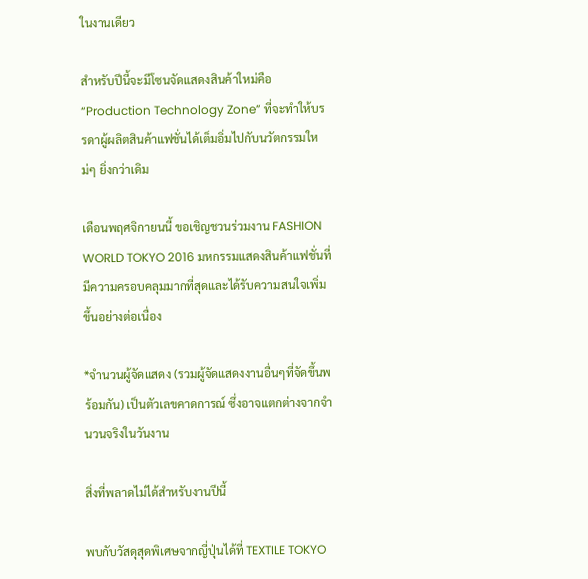ในงานเดียว

สำหรับปีนี้จะมีโซนจัดแสดงสินค้าใหม่คือ “Production Technology Zone” ที่จะทำให้บรรดาผู้ผลิตสินค้าแฟชั่นได้เต็มอิ่มไปกับนวัตกรรมใหม่ๆ ยิ่งกว่าเดิม

เดือนพฤศจิกายนนี้ ขอเชิญชวนร่วมงาน FASHION WORLD TOKYO 2016 มหกรรมแสดงสินค้าแฟชั่นที่มีความครอบคลุมมากที่สุดและได้รับความสนใจเพิ่มขึ้นอย่างต่อเนื่อง

*จำนวนผู้จัดแสดง (รวมผู้จัดแสดงงานอื่นๆที่จัดขึ้นพร้อมกัน) เป็นตัวเลขคาดการณ์ ซึ่งอาจแตกต่างจากจำนวนจริงในวันงาน

สิ่งที่พลาดไม่ได้สำหรับงานปีนี้

พบกับวัสดุสุดพิเศษจากญี่ปุ่นได้ที่ TEXTILE TOKYO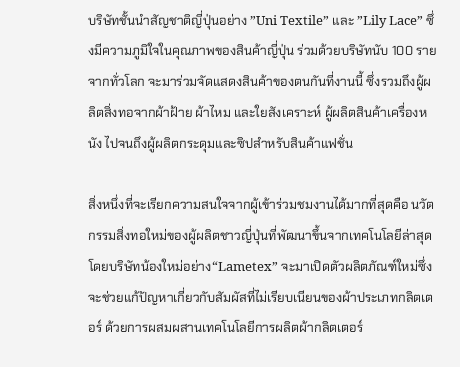บริษัทชั้นนำสัญชาติญี่ปุ่นอย่าง ”Uni Textile” และ ”Lily Lace” ซึ่งมีความภูมิใจในคุณภาพของสินค้าญี่ปุ่น ร่วมด้วยบริษัทนับ 100 รายจากทั่วโลก จะมาร่วมจัดแสดงสินค้าของตนกันที่งานนี้ ซึ่งรวมถึงผู้ผลิตสิ่งทอจากผ้าฝ้าย ผ้าไหม และใยสังเคราะห์ ผู้ผลิตสินค้าเครื่องหนัง ไปจนถึงผู้ผลิตกระดุมและซิปสำหรับสินค้าแฟชั่น

สิ่งหนึ่งที่จะเรียกความสนใจจากผู้เข้าร่วมชมงานได้มากที่สุดคือ นวัตกรรมสิ่งทอใหม่ของผู้ผลิตชาวญี่ปุ่นที่พัฒนาขึ้นจากเทคโนโลยีล่าสุด โดยบริษัทน้องใหม่อย่าง“Lametex” จะมาเปิดตัวผลิตภัณฑ์ใหม่ซึ่งจะช่วยแก้ปัญหาเกี่ยวกับสัมผัสที่ไม่เรียบเนียนของผ้าประเภทกลิตเตอร์ ด้วยการผสมผสานเทคโนโลยีการผลิตผ้ากลิตเตอร์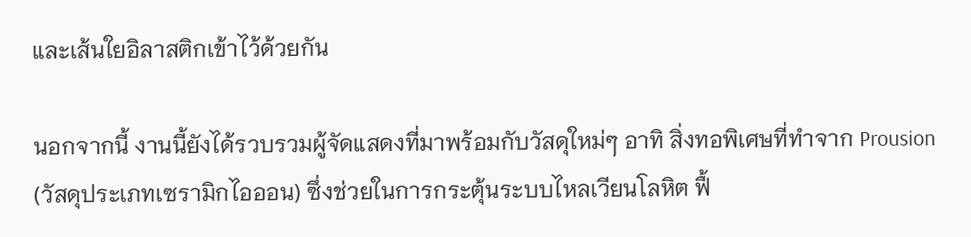และเส้นใยอิลาสติกเข้าไว้ด้วยกัน

นอกจากนี้ งานนี้ยังได้รวบรวมผู้จัดแสดงที่มาพร้อมกับวัสดุใหม่ๆ อาทิ สิ่งทอพิเศษที่ทำจาก Prousion (วัสดุประเภทเซรามิกไอออน) ซึ่งช่วยในการกระตุ้นระบบไหลเวียนโลหิต ฟื้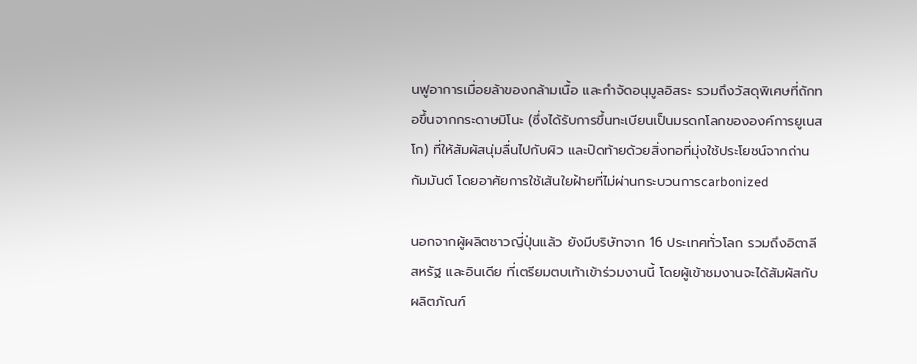นฟูอาการเมื่อยล้าของกล้ามเนื้อ และกำจัดอนุมูลอิสระ รวมถึงวัสดุพิเศษที่ถักทอขึ้นจากกระดาษมิโนะ (ซึ่งได้รับการขึ้นทะเบียนเป็นมรดกโลกขององค์การยูเนสโก) ที่ให้สัมผัสนุ่มลื่นไปกับผิว และปิดท้ายด้วยสิ่งทอที่มุ่งใช้ประโยชน์จากถ่านกัมมันต์ โดยอาศัยการใช้เส้นใยฝ้ายที่ไม่ผ่านกระบวนการcarbonized

นอกจากผู้ผลิตชาวญี่ปุ่นแล้ว ยังมีบริษัทจาก 16 ประเทศทั่วโลก รวมถึงอิตาลี สหรัฐ และอินเดีย ที่เตรียมตบเท้าเข้าร่วมงานนี้ โดยผู้เข้าชมงานจะได้สัมผัสกับผลิตภัณฑ์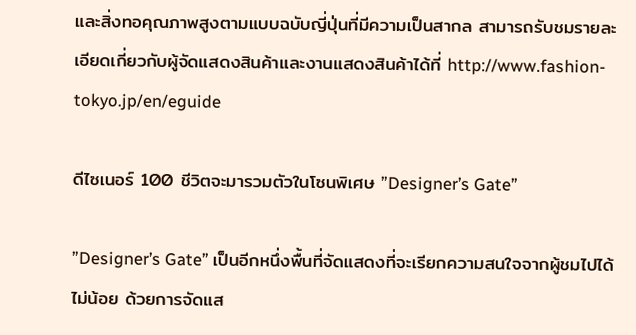และสิ่งทอคุณภาพสูงตามแบบฉบับญี่ปุ่นที่มีความเป็นสากล สามารถรับชมรายละเอียดเกี่ยวกับผู้จัดแสดงสินค้าและงานแสดงสินค้าได้ที่ http://www.fashion-tokyo.jp/en/eguide

ดีไซเนอร์ 100 ชีวิตจะมารวมตัวในโซนพิเศษ ”Designer’s Gate”

”Designer’s Gate” เป็นอีกหนึ่งพื้นที่จัดแสดงที่จะเรียกความสนใจจากผู้ชมไปได้ไม่น้อย ด้วยการจัดแส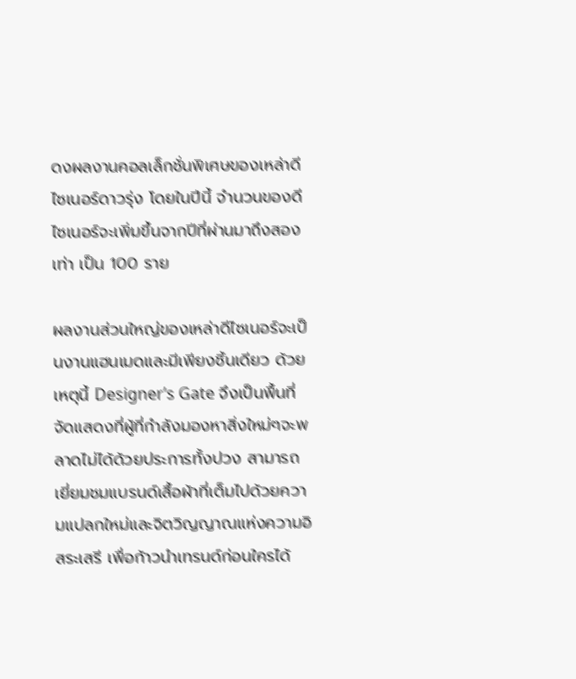ดงผลงานคอลเล็กชั่นพิเศษของเหล่าดีไซเนอร์ดาวรุ่ง โดยในปีนี้ จำนวนของดีไซเนอร์จะเพิ่มขึ้นจากปีที่ผ่านมาถึงสองเท่า เป็น 100 ราย

ผลงานส่วนใหญ่ของเหล่าดีไซเนอร์จะเป็นงานแฮนเมดและมีเพียงชิ้นเดียว ด้วยเหตุนี้ Designer’s Gate จึงเป็นพื้นที่จัดแสดงที่ผู้ที่กำลังมองหาสิ่งใหม่ๆจะพลาดไม่ได้ด้วยประการทั้งปวง สามารถเยี่ยมชมแบรนด์เสื้อผ้าที่เต็มไปด้วยความแปลกใหม่และจิตวิญญาณแห่งความอิสระเสรี เพื่อก้าวนำเทรนด์ก่อนใครได้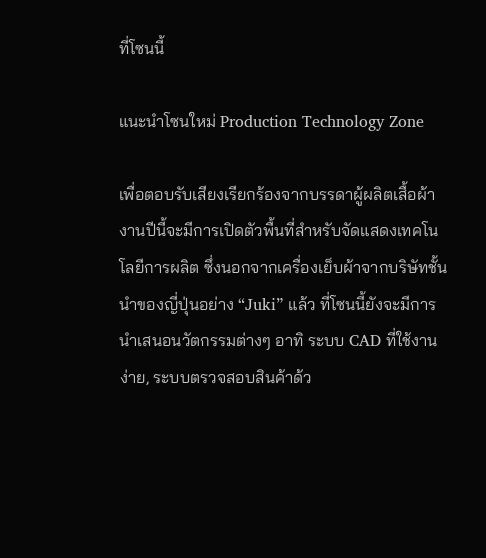ที่โซนนี้

แนะนำโซนใหม่ Production Technology Zone

เพื่อตอบรับเสียงเรียกร้องจากบรรดาผู้ผลิตเสื้อผ้า งานปีนี้จะมีการเปิดตัวพื้นที่สำหรับจัดแสดงเทคโนโลยีการผลิต ซึ่งนอกจากเครื่องเย็บผ้าจากบริษัทชั้นนำของญี่ปุ่นอย่าง “Juki” แล้ว ที่โซนนี้ยังจะมีการนำเสนอนวัตกรรมต่างๆ อาทิ ระบบ CAD ที่ใช้งานง่าย, ระบบตรวจสอบสินค้าด้ว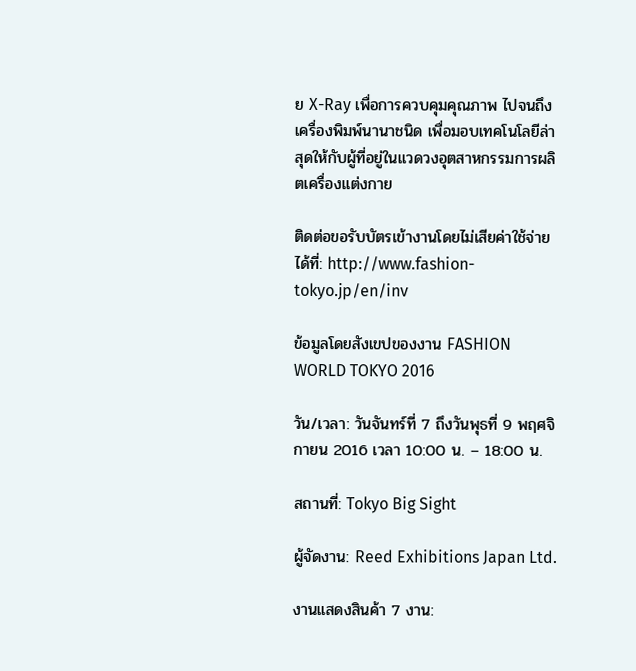ย X-Ray เพื่อการควบคุมคุณภาพ ไปจนถึงเครื่องพิมพ์นานาชนิด เพื่อมอบเทคโนโลยีล่าสุดให้กับผู้ที่อยู่ในแวดวงอุตสาหกรรมการผลิตเครื่องแต่งกาย

ติดต่อขอรับบัตรเข้างานโดยไม่เสียค่าใช้จ่ายได้ที่: http://www.fashion-tokyo.jp/en/inv

ข้อมูลโดยสังเขปของงาน FASHION WORLD TOKYO 2016

วัน/เวลา: วันจันทร์ที่ 7 ถึงวันพุธที่ 9 พฤศจิกายน 2016 เวลา 10:00 น. – 18:00 น.

สถานที่: Tokyo Big Sight

ผู้จัดงาน: Reed Exhibitions Japan Ltd.

งานแสดงสินค้า 7 งาน: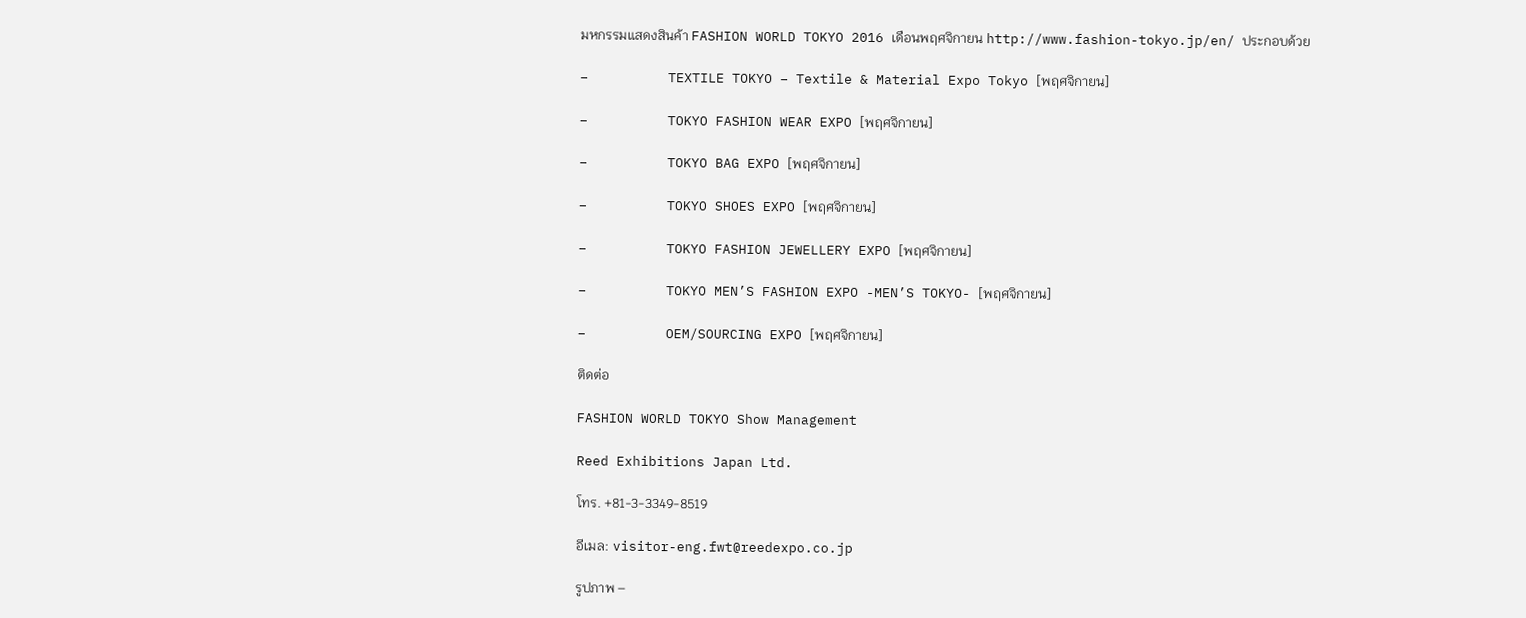มหกรรมแสดงสินค้า FASHION WORLD TOKYO 2016 เดือนพฤศจิกายน http://www.fashion-tokyo.jp/en/ ประกอบด้วย

–          TEXTILE TOKYO – Textile & Material Expo Tokyo [พฤศจิกายน]

–          TOKYO FASHION WEAR EXPO [พฤศจิกายน]

–          TOKYO BAG EXPO [พฤศจิกายน]

–          TOKYO SHOES EXPO [พฤศจิกายน]

–          TOKYO FASHION JEWELLERY EXPO [พฤศจิกายน]

–          TOKYO MEN’S FASHION EXPO -MEN’S TOKYO- [พฤศจิกายน]

–          OEM/SOURCING EXPO [พฤศจิกายน]

ติดต่อ

FASHION WORLD TOKYO Show Management

Reed Exhibitions Japan Ltd.

โทร. +81-3-3349-8519

อีเมล: visitor-eng.fwt@reedexpo.co.jp

รูปภาพ –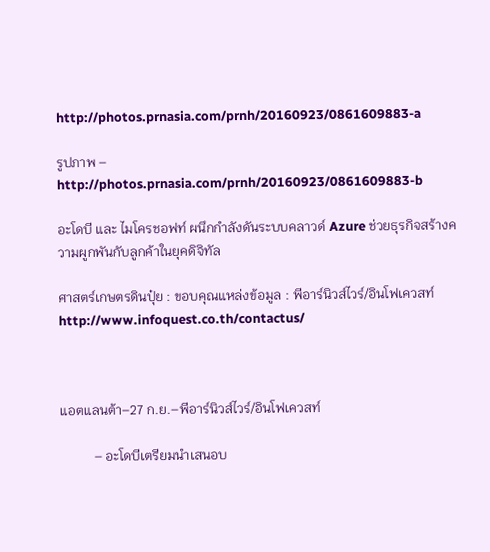http://photos.prnasia.com/prnh/20160923/0861609883-a

รูปภาพ – http://photos.prnasia.com/prnh/20160923/0861609883-b

อะโดบี และ ไมโครชอฟท์ ผนึกกำลังดันระบบคลาวด์ Azure ช่วยธุรกิจสร้างความผูกพันกับลูกค้าในยุคดิจิทัล

ศาสตร์เกษตรดินปุ๋ย : ขอบคุณแหล่งข้อมูล : พีอาร์นิวส์ไวร์/อินโฟเควสท์ http://www.infoquest.co.th/contactus/



แอตแลนต้า–27 ก.ย.–พีอาร์นิวส์ไวร์/อินโฟเควสท์

          – อะโดบีเตรียมนำเสนอบ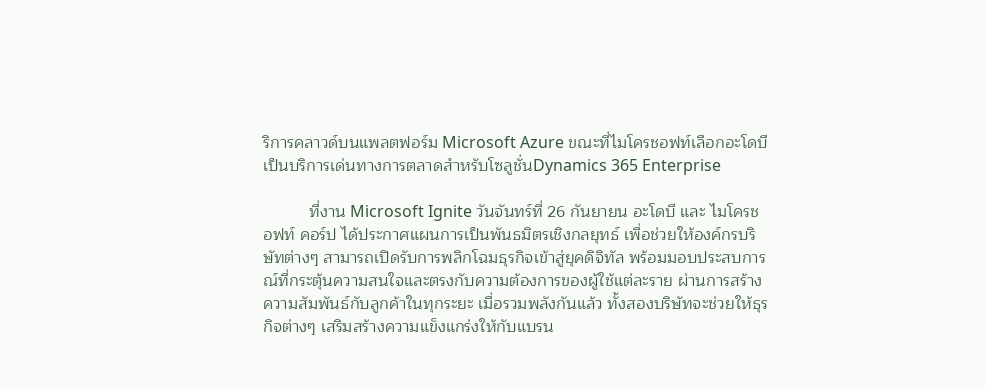ริการคลาวด์บนแพลตฟอร์ม Microsoft Azure ขณะที่ไมโครชอฟท์เลือกอะโดบีเป็นบริการเด่นทางการตลาดสำหรับโซลูชั่นDynamics 365 Enterprise

          ที่งาน Microsoft Ignite วันจันทร์ที่ 26 กันยายน อะโดบี และ ไมโครชอฟท์ คอร์ป ได้ประกาศแผนการเป็นพันธมิตรเชิงกลยุทธ์ เพื่อช่วยให้องค์กรบริษัทต่างๆ สามารถเปิดรับการพลิกโฉมธุรกิจเข้าสู่ยุคดิจิทัล พร้อมมอบประสบการณ์ที่กระตุ้นความสนใจและตรงกับความต้องการของผู้ใช้แต่ละราย ผ่านการสร้างความสัมพันธ์กับลูกค้าในทุกระยะ เมื่อรวมพลังกันแล้ว ทั้งสองบริษัทจะช่วยให้ธุรกิจต่างๆ เสริมสร้างความแข็งแกร่งให้กับแบรน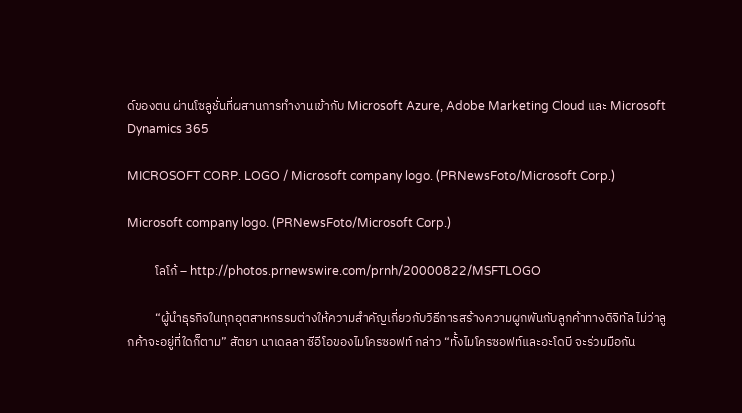ด์ของตน ผ่านโซลูชั่นที่ผสานการทำงานเข้ากับ Microsoft Azure, Adobe Marketing Cloud และ Microsoft Dynamics 365

MICROSOFT CORP. LOGO / Microsoft company logo. (PRNewsFoto/Microsoft Corp.)

Microsoft company logo. (PRNewsFoto/Microsoft Corp.)

          โลโก้ – http://photos.prnewswire.com/prnh/20000822/MSFTLOGO

          “ผู้นำธุรกิจในทุกอุตสาหกรรมต่างให้ความสำคัญเกี่ยวกับวิธีการสร้างความผูกพันกับลูกค้าทางดิจิทัล ไม่ว่าลูกค้าจะอยู่ที่ใดก็ตาม” สัตยา นาเดลลา ซีอีโอของไมโครซอฟท์ กล่าว “ทั้งไมโครซอฟท์และอะโดบี จะร่วมมือกัน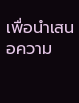เพื่อนำเสนอความ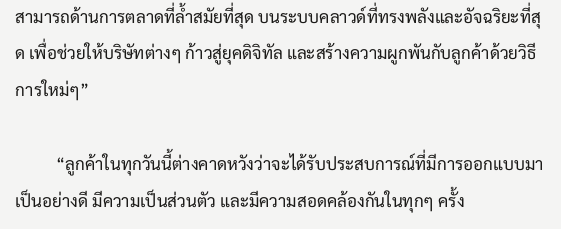สามารถด้านการตลาดที่ล้ำสมัยที่สุด บนระบบคลาวด์ที่ทรงพลังและอัจฉริยะที่สุด เพื่อช่วยให้บริษัทต่างๆ ก้าวสู่ยุคดิจิทัล และสร้างความผูกพันกับลูกค้าด้วยวิธีการใหม่ๆ”

          “ลูกค้าในทุกวันนี้ต่างคาดหวังว่าจะได้รับประสบการณ์ที่มีการออกแบบมาเป็นอย่างดี มีความเป็นส่วนตัว และมีความสอดคล้องกันในทุกๆ ครั้ง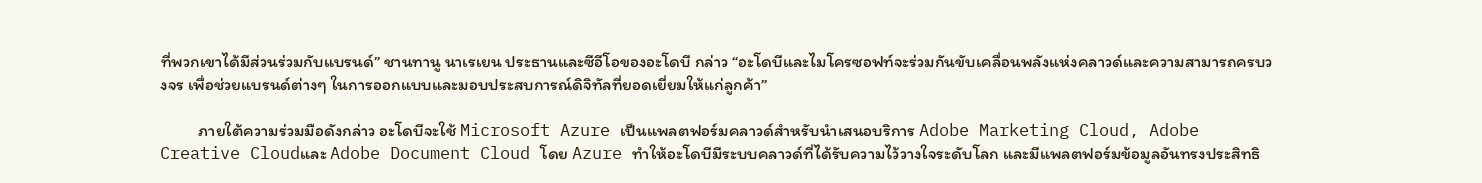ที่พวกเขาได้มีส่วนร่วมกับแบรนด์” ชานทานู นาเรเยน ประธานและซีอีโอของอะโดบี กล่าว “อะโดบีและไมโครซอฟท์จะร่วมกันขับเคลื่อนพลังแห่งคลาวด์และความสามารถครบวงจร เพื่อช่วยแบรนด์ต่างๆ ในการออกแบบและมอบประสบการณ์ดิจิทัลที่ยอดเยี่ยมให้แก่ลูกค้า”

          ภายใต้ความร่วมมือดังกล่าว อะโดบีจะใช้ Microsoft Azure เป็นแพลตฟอร์มคลาวด์สำหรับนำเสนอบริการ Adobe Marketing Cloud, Adobe Creative Cloudและ Adobe Document Cloud โดย Azure ทำให้อะโดบีมีระบบคลาวด์ที่ได้รับความไว้วางใจระดับโลก และมีแพลตฟอร์มข้อมูลอันทรงประสิทธิ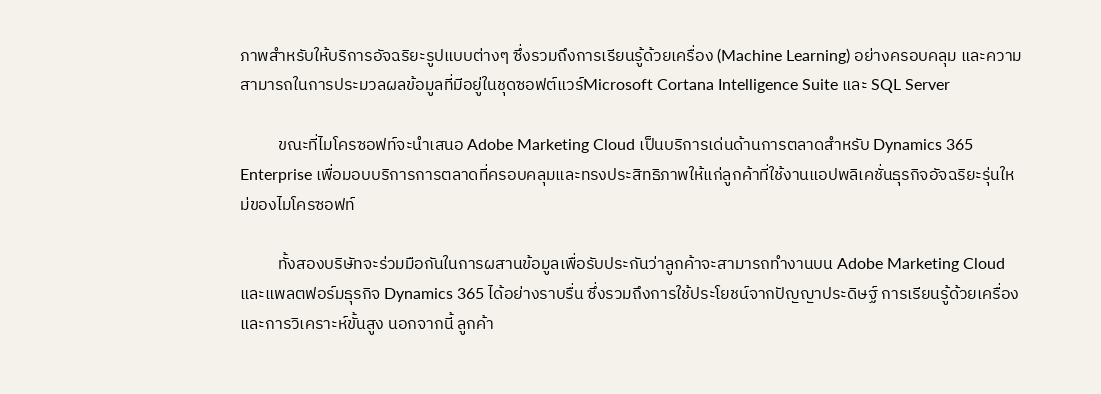ภาพสำหรับให้บริการอัจฉริยะรูปแบบต่างๆ ซึ่งรวมถึงการเรียนรู้ด้วยเครื่อง (Machine Learning) อย่างครอบคลุม และความสามารถในการประมวลผลข้อมูลที่มีอยู่ในชุดซอฟต์แวร์Microsoft Cortana Intelligence Suite และ SQL Server

          ขณะที่ไมโครซอฟท์จะนำเสนอ Adobe Marketing Cloud เป็นบริการเด่นด้านการตลาดสำหรับ Dynamics 365 Enterprise เพื่อมอบบริการการตลาดที่ครอบคลุมและทรงประสิทธิภาพให้แก่ลูกค้าที่ใช้งานแอปพลิเคชั่นธุรกิจอัจฉริยะรุ่นใหม่ของไมโครซอฟท์

          ทั้งสองบริษัทจะร่วมมือกันในการผสานข้อมูลเพื่อรับประกันว่าลูกค้าจะสามารถทำงานบน Adobe Marketing Cloud และแพลตฟอร์มธุรกิจ Dynamics 365 ได้อย่างราบรื่น ซึ่งรวมถึงการใช้ประโยชน์จากปัญญาประดิษฐ์ การเรียนรู้ด้วยเครื่อง และการวิเคราะห์ขั้นสูง นอกจากนี้ ลูกค้า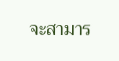จะสามาร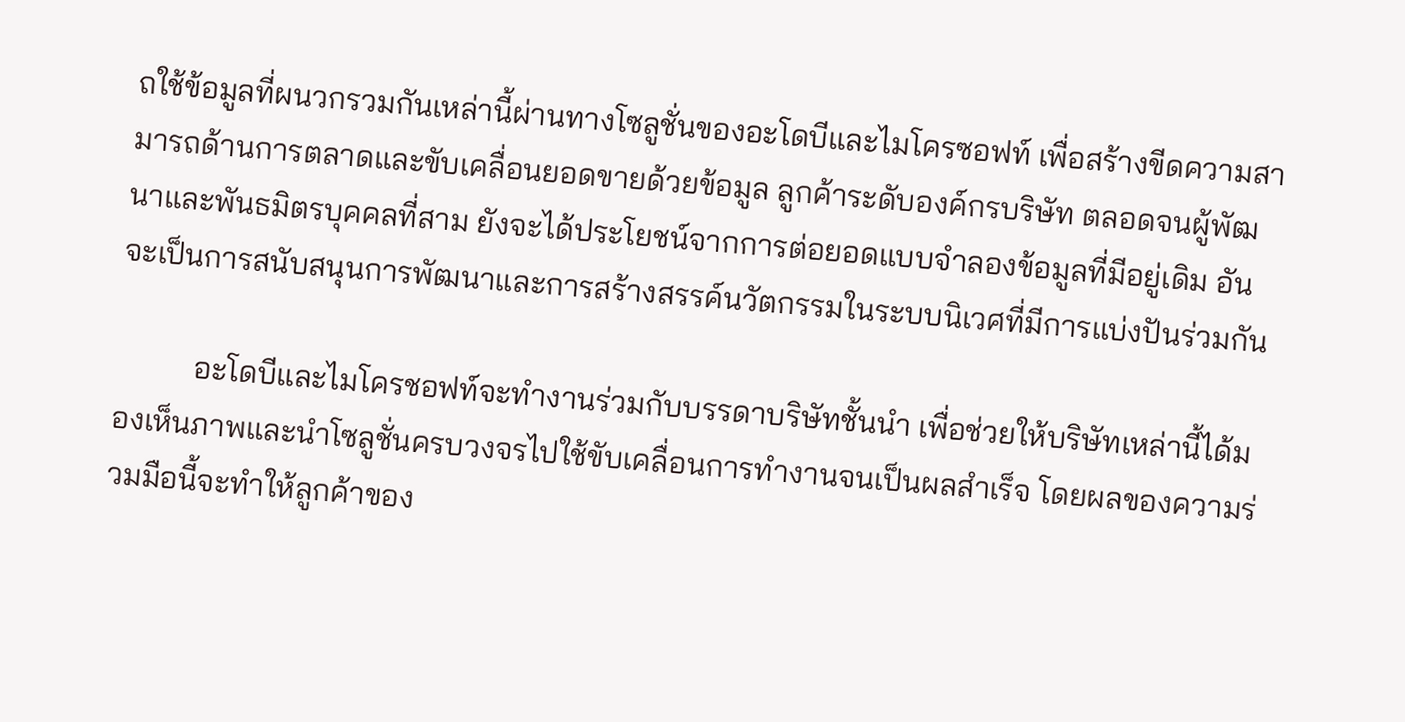ถใช้ข้อมูลที่ผนวกรวมกันเหล่านี้ผ่านทางโซลูชั่นของอะโดบีและไมโครซอฟท์ เพื่อสร้างขีดความสามารถด้านการตลาดและขับเคลื่อนยอดขายด้วยข้อมูล ลูกค้าระดับองค์กรบริษัท ตลอดจนผู้พัฒนาและพันธมิตรบุคคลที่สาม ยังจะได้ประโยชน์จากการต่อยอดแบบจำลองข้อมูลที่มีอยู่เดิม อันจะเป็นการสนับสนุนการพัฒนาและการสร้างสรรค์นวัตกรรมในระบบนิเวศที่มีการแบ่งปันร่วมกัน

          อะโดบีและไมโครชอฟท์จะทำงานร่วมกับบรรดาบริษัทชั้นนำ เพื่อช่วยให้บริษัทเหล่านี้ได้มองเห็นภาพและนำโซลูชั่นครบวงจรไปใช้ขับเคลื่อนการทำงานจนเป็นผลสำเร็จ โดยผลของความร่วมมือนี้จะทำให้ลูกค้าของ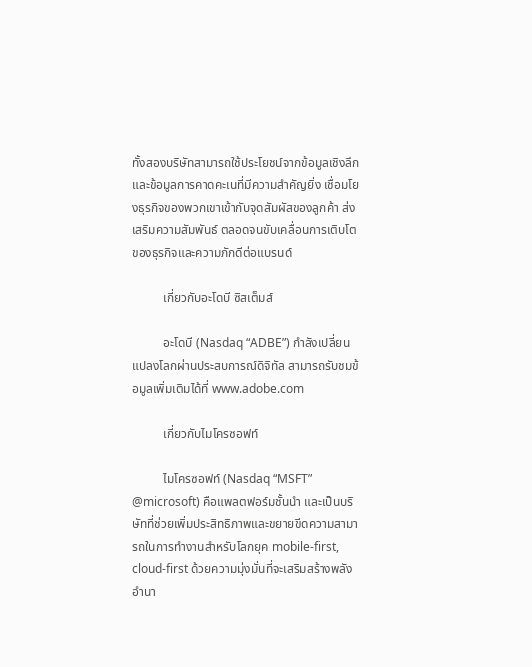ทั้งสองบริษัทสามารถใช้ประโยชน์จากข้อมูลเชิงลึกและข้อมูลการคาดคะเนที่มีความสำคัญยิ่ง เชื่อมโยงธุรกิจของพวกเขาเข้ากับจุดสัมผัสของลูกค้า ส่งเสริมความสัมพันธ์ ตลอดจนขับเคลื่อนการเติบโตของธุรกิจและความภักดีต่อแบรนด์

          เกี่ยวกับอะโดบี ซิสเต็มส์

          อะโดบี (Nasdaq “ADBE”) กำลังเปลี่ยนแปลงโลกผ่านประสบการณ์ดิจิทัล สามารถรับชมข้อมูลเพิ่มเติมได้ที่ www.adobe.com

          เกี่ยวกับไมโครซอฟท์

          ไมโครซอฟท์ (Nasdaq “MSFT” @microsoft) คือแพลตฟอร์มชั้นนำ และเป็นบริษัทที่ช่วยเพิ่มประสิทธิภาพและขยายขีดความสามารถในการทำงานสำหรับโลกยุค mobile-first, cloud-first ด้วยความมุ่งมั่นที่จะเสริมสร้างพลังอำนา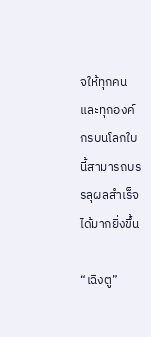จให้ทุกคนและทุกองค์กรบนโลกใบนี้สามารถบรรลุผลสำเร็จได้มากยิ่งขึ้น

“เฉิงตู”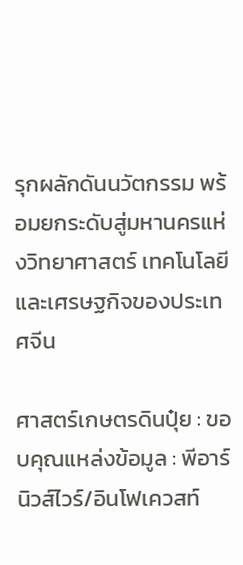รุกผลักดันนวัตกรรม พร้อมยกระดับสู่มหานครแห่งวิทยาศาสตร์ เทคโนโลยี และเศรษฐกิจของประเทศจีน

ศาสตร์เกษตรดินปุ๋ย : ขอบคุณแหล่งข้อมูล : พีอาร์นิวส์ไวร์/อินโฟเควสท์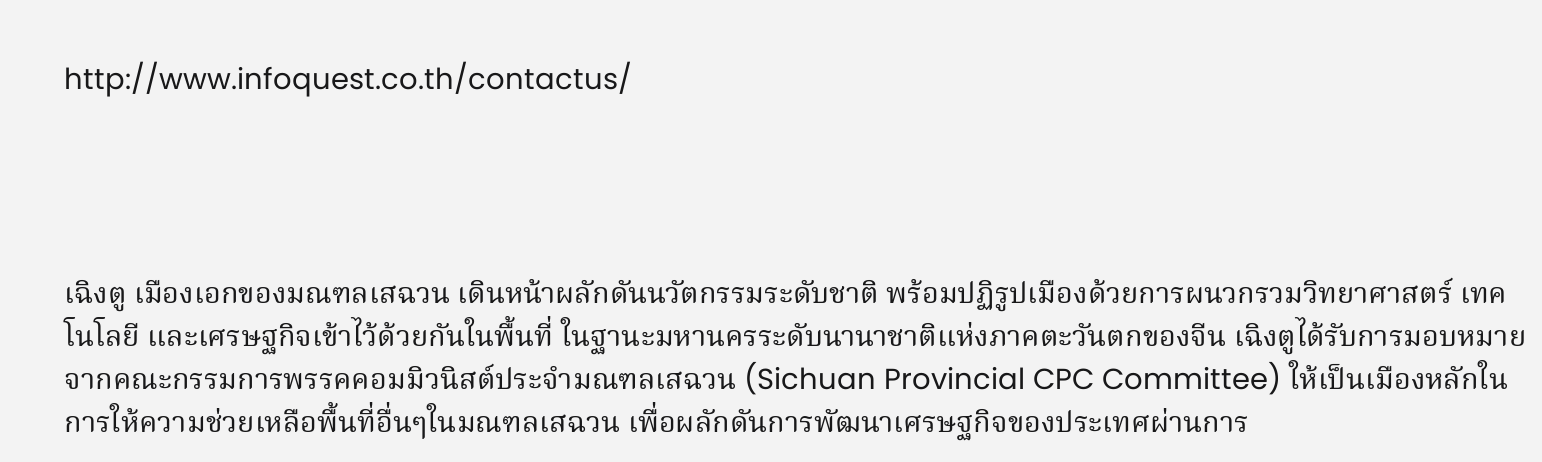http://www.infoquest.co.th/contactus/




เฉิงตู เมืองเอกของมณฑลเสฉวน เดินหน้าผลักดันนวัตกรรมระดับชาติ พร้อมปฏิรูปเมืองด้วยการผนวกรวมวิทยาศาสตร์ เทคโนโลยี และเศรษฐกิจเข้าไว้ด้วยกันในพื้นที่ ในฐานะมหานครระดับนานาชาติแห่งภาคตะวันตกของจีน เฉิงตูได้รับการมอบหมายจากคณะกรรมการพรรคคอมมิวนิสต์ประจำมณฑลเสฉวน (Sichuan Provincial CPC Committee) ให้เป็นเมืองหลักในการให้ความช่วยเหลือพื้นที่อื่นๆในมณฑลเสฉวน เพื่อผลักดันการพัฒนาเศรษฐกิจของประเทศผ่านการ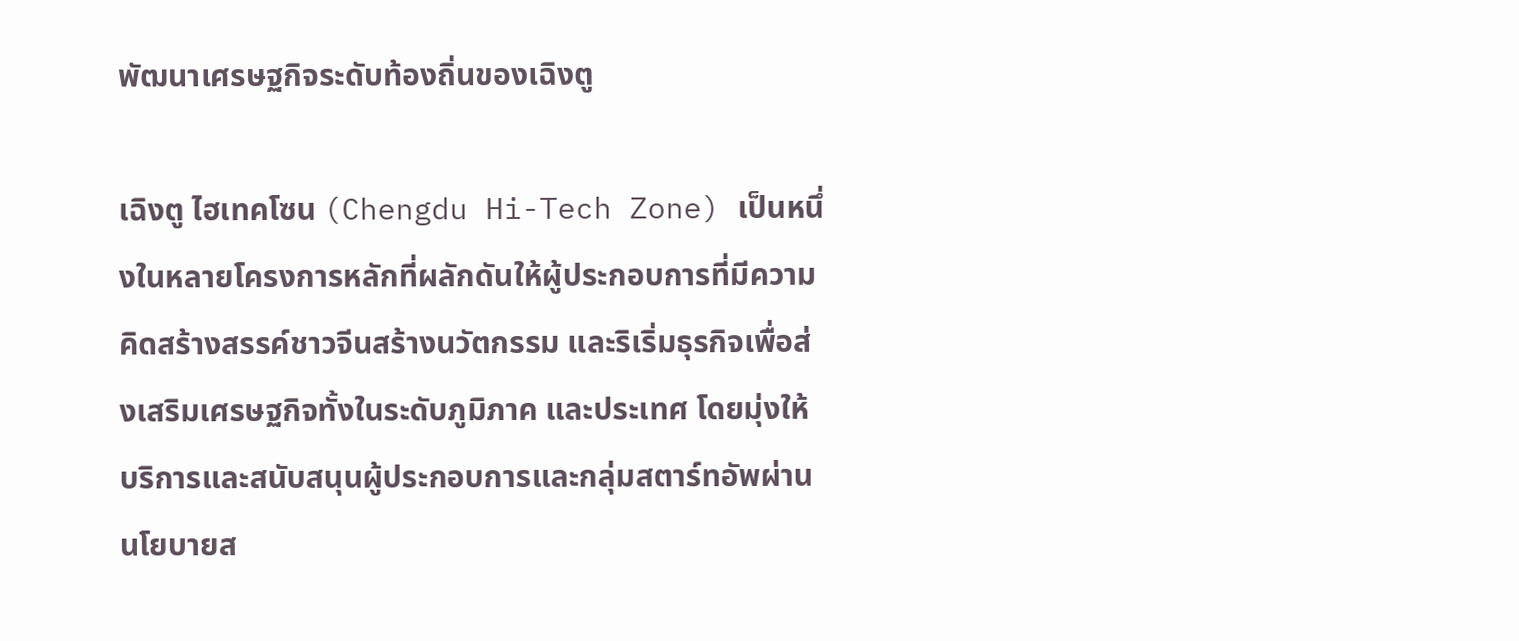พัฒนาเศรษฐกิจระดับท้องถิ่นของเฉิงตู

เฉิงตู ไฮเทคโซน (Chengdu Hi-Tech Zone) เป็นหนึ่งในหลายโครงการหลักที่ผลักดันให้ผู้ประกอบการที่มีความคิดสร้างสรรค์ชาวจีนสร้างนวัตกรรม และริเริ่มธุรกิจเพื่อส่งเสริมเศรษฐกิจทั้งในระดับภูมิภาค และประเทศ โดยมุ่งให้บริการและสนับสนุนผู้ประกอบการและกลุ่มสตาร์ทอัพผ่านนโยบายส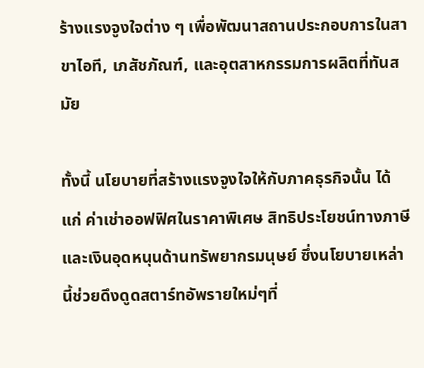ร้างแรงจูงใจต่าง ๆ เพื่อพัฒนาสถานประกอบการในสาขาไอที, เภสัชภัณฑ์, และอุตสาหกรรมการผลิตที่ทันสมัย

ทั้งนี้ นโยบายที่สร้างแรงจูงใจให้กับภาคธุรกิจนั้น ได้แก่ ค่าเช่าออฟฟิศในราคาพิเศษ สิทธิประโยชน์ทางภาษี และเงินอุดหนุนด้านทรัพยากรมนุษย์ ซึ่งนโยบายเหล่านี้ช่วยดึงดูดสตาร์ทอัพรายใหม่ๆที่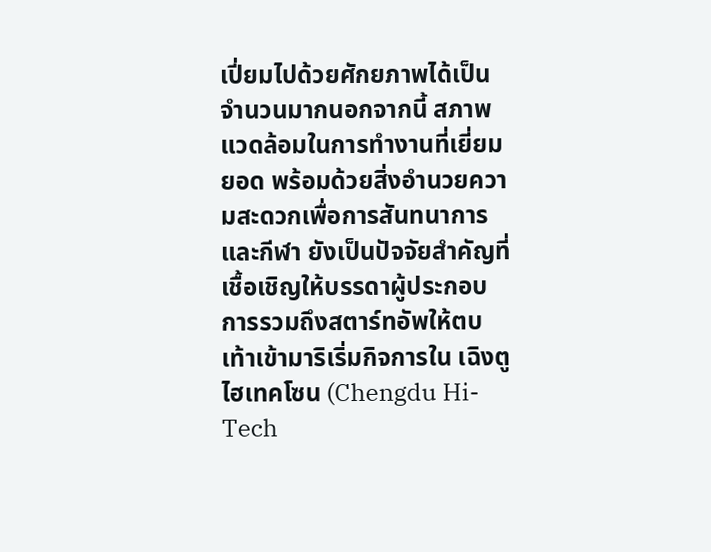เปี่ยมไปด้วยศักยภาพได้เป็นจำนวนมากนอกจากนี้ สภาพแวดล้อมในการทำงานที่เยี่ยมยอด พร้อมด้วยสิ่งอำนวยความสะดวกเพื่อการสันทนาการและกีฬา ยังเป็นปัจจัยสำคัญที่เชื้อเชิญให้บรรดาผู้ประกอบการรวมถึงสตาร์ทอัพให้ตบเท้าเข้ามาริเริ่มกิจการใน เฉิงตู ไฮเทคโซน (Chengdu Hi-Tech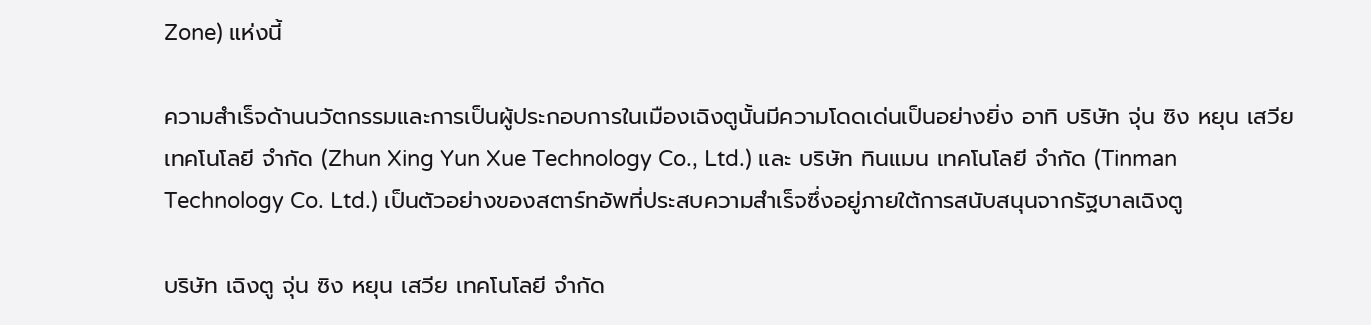Zone) แห่งนี้

ความสำเร็จด้านนวัตกรรมและการเป็นผู้ประกอบการในเมืองเฉิงตูนั้นมีความโดดเด่นเป็นอย่างยิ่ง อาทิ บริษัท จุ่น ซิง หยุน เสวีย เทคโนโลยี จำกัด (Zhun Xing Yun Xue Technology Co., Ltd.) และ บริษัท ทินแมน เทคโนโลยี จำกัด (Tinman Technology Co. Ltd.) เป็นตัวอย่างของสตาร์ทอัพที่ประสบความสำเร็จซึ่งอยู่ภายใต้การสนับสนุนจากรัฐบาลเฉิงตู

บริษัท เฉิงตู จุ่น ซิง หยุน เสวีย เทคโนโลยี จำกัด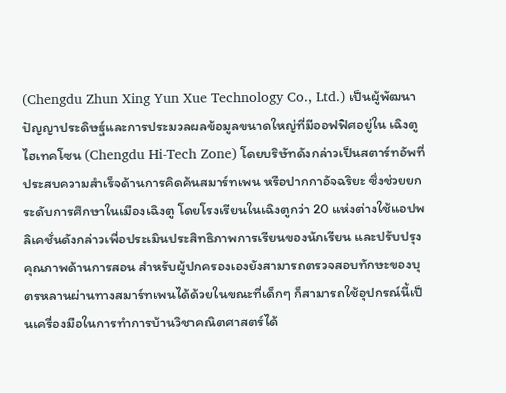(Chengdu Zhun Xing Yun Xue Technology Co., Ltd.) เป็นผู้พัฒนาปัญญาประดิษฐ์และการประมวลผลข้อมูลขนาดใหญ่ที่มีออฟฟิศอยู่ใน เฉิงตู ไฮเทคโซน (Chengdu Hi-Tech Zone) โดยบริษัทดังกล่าวเป็นสตาร์ทอัพที่ประสบความสำเร็จด้านการคิดค้นสมาร์ทเพน หรือปากกาอัจฉริยะ ซึ่งช่วยยกระดับการศึกษาในเมืองเฉิงตู โดยโรงเรียนในเฉิงตูกว่า 20 แห่งต่างใช้แอปพลิเคชั่นดังกล่าวเพื่อประเมินประสิทธิภาพการเรียนของนักเรียน และปรับปรุงคุณภาพด้านการสอน สำหรับผู้ปกครองเองยังสามารถตรวจสอบทักษะของบุตรหลานผ่านทางสมาร์ทเพนได้ด้วยในขณะที่เด็กๆ ก็สามารถใช้อุปกรณ์นี้เป็นเครื่องมือในการทำการบ้านวิชาคณิตศาสตร์ได้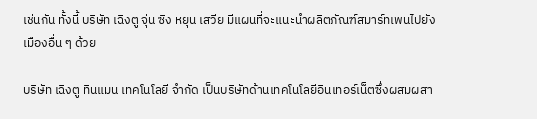เช่นกัน ทั้งนี้ บริษัท เฉิงตู จุ่น ซิง หยุน เสวีย มีแผนที่จะแนะนำผลิตภัณฑ์สมาร์ทเพนไปยังเมืองอื่น ๆ ด้วย

บริษัท เฉิงตู ทินแมน เทคโนโลยี จำกัด เป็นบริษัทด้านเทคโนโลยีอินเทอร์เน็ตซึ่งผสมผสา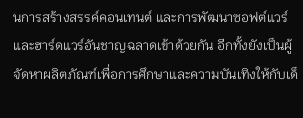นการสร้างสรรค์คอนเทนต์ และการพัฒนาซอฟต์แวร์และฮาร์ดแวร์อันชาญฉลาดเข้าด้วยกัน อีกทั้งยังเป็นผู้จัดหาผลิตภัณฑ์เพื่อการศึกษาและความบันเทิงให้กับเด็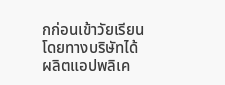กก่อนเข้าวัยเรียน โดยทางบริษัทได้ผลิตแอปพลิเค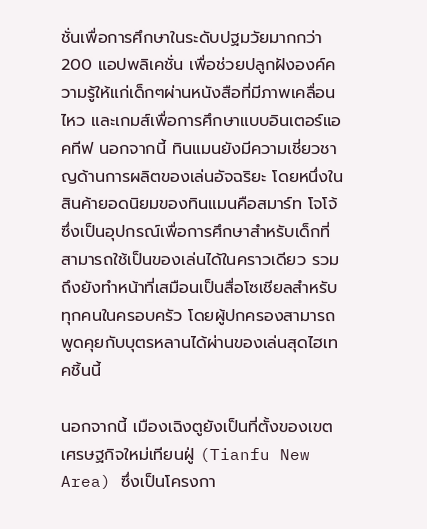ชั่นเพื่อการศึกษาในระดับปฐมวัยมากกว่า 200 แอปพลิเคชั่น เพื่อช่วยปลูกฝังองค์ความรู้ให้แก่เด็กๆผ่านหนังสือที่มีภาพเคลื่อนไหว และเกมส์เพื่อการศึกษาแบบอินเตอร์แอคทีฟ นอกจากนี้ ทินแมนยังมีความเชี่ยวชาญด้านการผลิตของเล่นอัจฉริยะ โดยหนึ่งในสินค้ายอดนิยมของทินแมนคือสมาร์ท โจโจ้ซึ่งเป็นอุปกรณ์เพื่อการศึกษาสำหรับเด็กที่สามารถใช้เป็นของเล่นได้ในคราวเดียว รวมถึงยังทำหน้าที่เสมือนเป็นสื่อโซเชียลสำหรับทุกคนในครอบครัว โดยผู้ปกครองสามารถพูดคุยกับบุตรหลานได้ผ่านของเล่นสุดไฮเทคชิ้นนี้

นอกจากนี้ เมืองเฉิงตูยังเป็นที่ตั้งของเขตเศรษฐกิจใหม่เทียนฝู่ (Tianfu New Area) ซึ่งเป็นโครงกา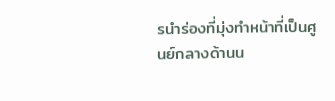รนำร่องที่มุ่งทำหน้าที่เป็นศูนย์กลางด้านน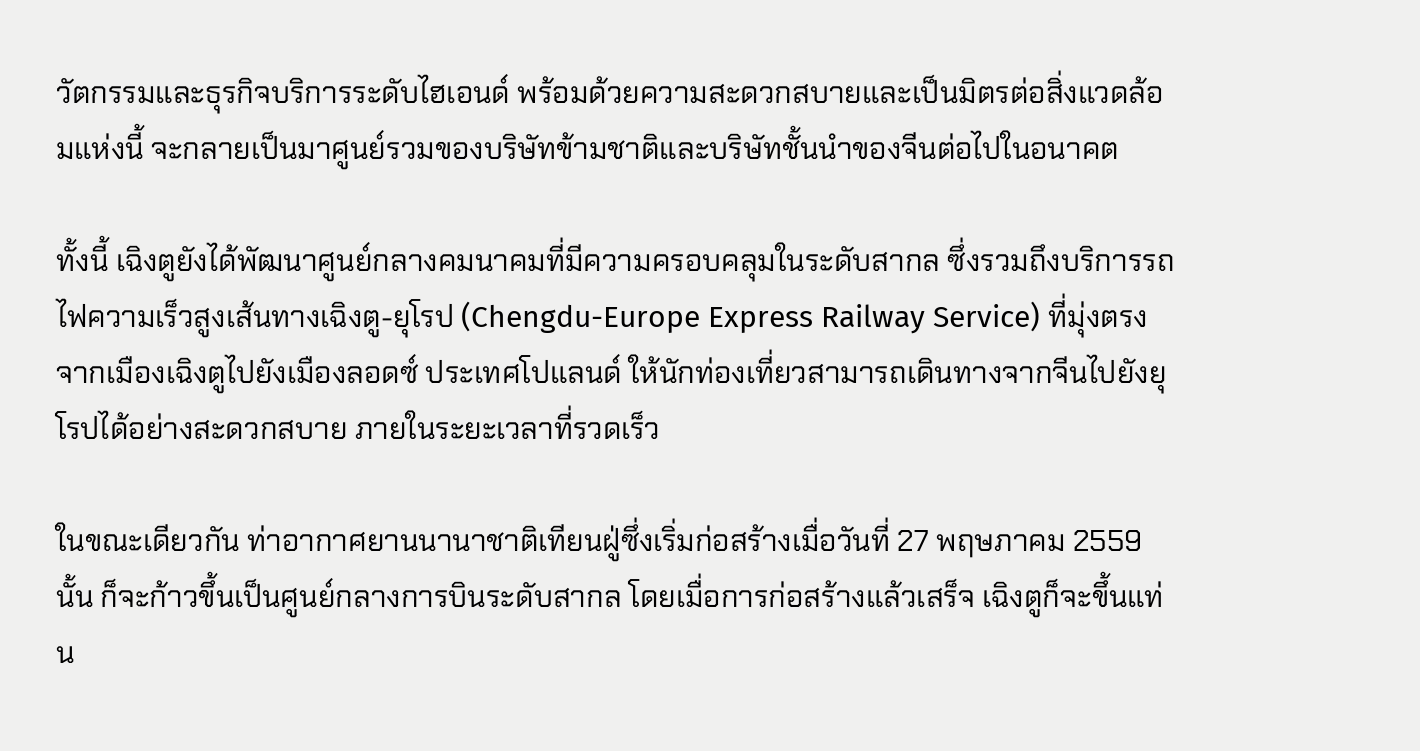วัตกรรมและธุรกิจบริการระดับไฮเอนด์ พร้อมด้วยความสะดวกสบายและเป็นมิตรต่อสิ่งแวดล้อมแห่งนี้ จะกลายเป็นมาศูนย์รวมของบริษัทข้ามชาติและบริษัทชั้นนำของจีนต่อไปในอนาคต

ทั้งนี้ เฉิงตูยังได้พัฒนาศูนย์กลางคมนาคมที่มีความครอบคลุมในระดับสากล ซึ่งรวมถึงบริการรถไฟความเร็วสูงเส้นทางเฉิงตู-ยุโรป (Chengdu-Europe Express Railway Service) ที่มุ่งตรงจากเมืองเฉิงตูไปยังเมืองลอดซ์ ประเทศโปแลนด์ ให้นักท่องเที่ยวสามารถเดินทางจากจีนไปยังยุโรปได้อย่างสะดวกสบาย ภายในระยะเวลาที่รวดเร็ว

ในขณะเดียวกัน ท่าอากาศยานนานาชาติเทียนฝู่ซึ่งเริ่มก่อสร้างเมื่อวันที่ 27 พฤษภาคม 2559 นั้น ก็จะก้าวขึ้นเป็นศูนย์กลางการบินระดับสากล โดยเมื่อการก่อสร้างแล้วเสร็จ เฉิงตูก็จะขึ้นแท่น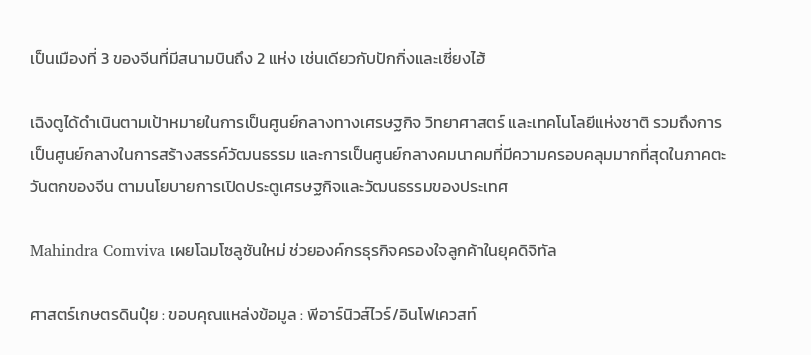เป็นเมืองที่ 3 ของจีนที่มีสนามบินถึง 2 แห่ง เช่นเดียวกับปักกิ่งและเซี่ยงไฮ้

เฉิงตูได้ดำเนินตามเป้าหมายในการเป็นศูนย์กลางทางเศรษฐกิจ วิทยาศาสตร์ และเทคโนโลยีแห่งชาติ รวมถึงการเป็นศูนย์กลางในการสร้างสรรค์วัฒนธรรม และการเป็นศูนย์กลางคมนาคมที่มีความครอบคลุมมากที่สุดในภาคตะวันตกของจีน ตามนโยบายการเปิดประตูเศรษฐกิจและวัฒนธรรมของประเทศ

Mahindra Comviva เผยโฉมโซลูชันใหม่ ช่วยองค์กรธุรกิจครองใจลูกค้าในยุคดิจิทัล

ศาสตร์เกษตรดินปุ๋ย : ขอบคุณแหล่งข้อมูล : พีอาร์นิวส์ไวร์/อินโฟเควสท์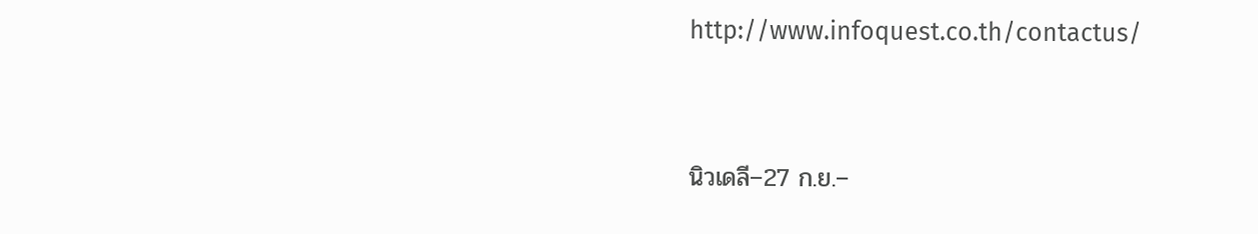http://www.infoquest.co.th/contactus/



นิวเดลี–27 ก.ย.–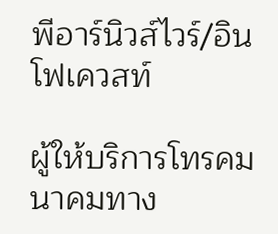พีอาร์นิวส์ไวร์/อินโฟเควสท์

ผู้ให้บริการโทรคมนาคมทาง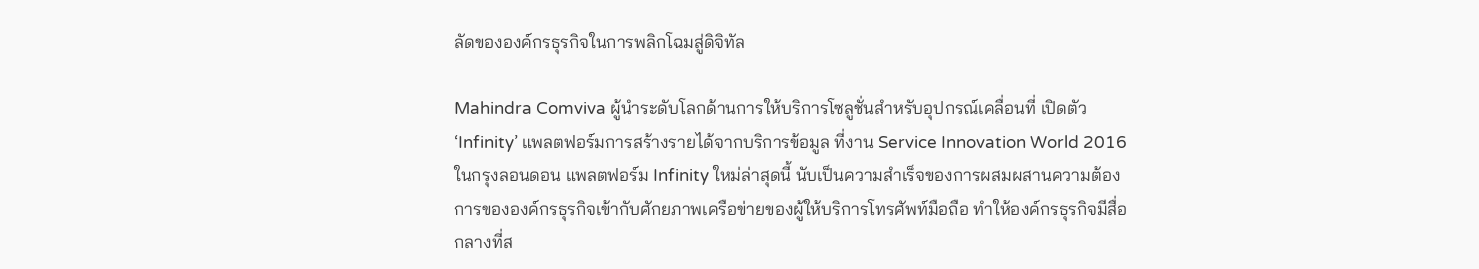ลัดขององค์กรธุรกิจในการพลิกโฉมสู่ดิจิทัล

Mahindra Comviva ผู้นำระดับโลกด้านการให้บริการโซลูชั่นสำหรับอุปกรณ์เคลื่อนที่ เปิดตัว ‘Infinity’ แพลตฟอร์มการสร้างรายได้จากบริการข้อมูล ที่งาน Service Innovation World 2016 ในกรุงลอนดอน แพลตฟอร์ม Infinity ใหม่ล่าสุดนี้ นับเป็นความสำเร็จของการผสมผสานความต้องการขององค์กรธุรกิจเข้ากับศักยภาพเครือข่ายของผู้ให้บริการโทรศัพท์มือถือ ทำให้องค์กรธุรกิจมีสื่อกลางที่ส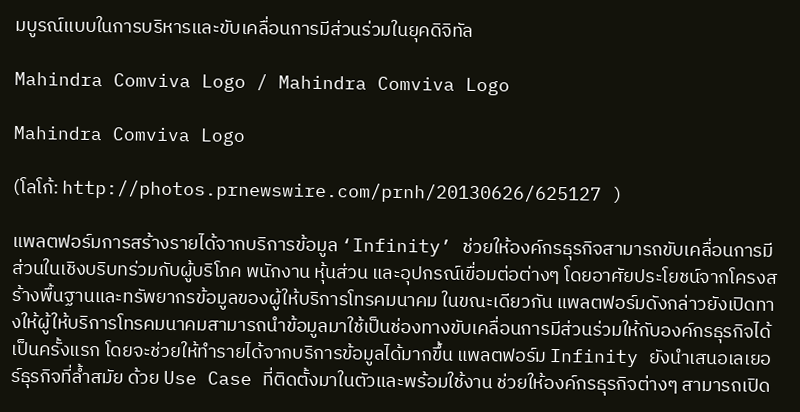มบูรณ์แบบในการบริหารและขับเคลื่อนการมีส่วนร่วมในยุคดิจิทัล

Mahindra Comviva Logo / Mahindra Comviva Logo

Mahindra Comviva Logo

(โลโก้: http://photos.prnewswire.com/prnh/20130626/625127 )

แพลตฟอร์มการสร้างรายได้จากบริการข้อมูล ‘Infinity’ ช่วยให้องค์กรธุรกิจสามารถขับเคลื่อนการมีส่วนในเชิงบริบทร่วมกับผู้บริโภค พนักงาน หุ้นส่วน และอุปกรณ์เขื่อมต่อต่างๆ โดยอาศัยประโยชน์จากโครงสร้างพื้นฐานและทรัพยากรข้อมูลของผู้ให้บริการโทรคมนาคม ในขณะเดียวกัน แพลตฟอร์มดังกล่าวยังเปิดทางให้ผู้ให้บริการโทรคมนาคมสามารถนำข้อมูลมาใช้เป็นช่องทางขับเคลื่อนการมีส่วนร่วมให้กับองค์กรธุรกิจได้เป็นครั้งแรก โดยจะช่วยให้ทำรายได้จากบริการข้อมูลได้มากขึ้น แพลตฟอร์ม Infinity ยังนำเสนอเลเยอร์ธุรกิจที่ล้ำสมัย ด้วย Use Case ที่ติดตั้งมาในตัวและพร้อมใช้งาน ช่วยให้องค์กรธุรกิจต่างๆ สามารถเปิด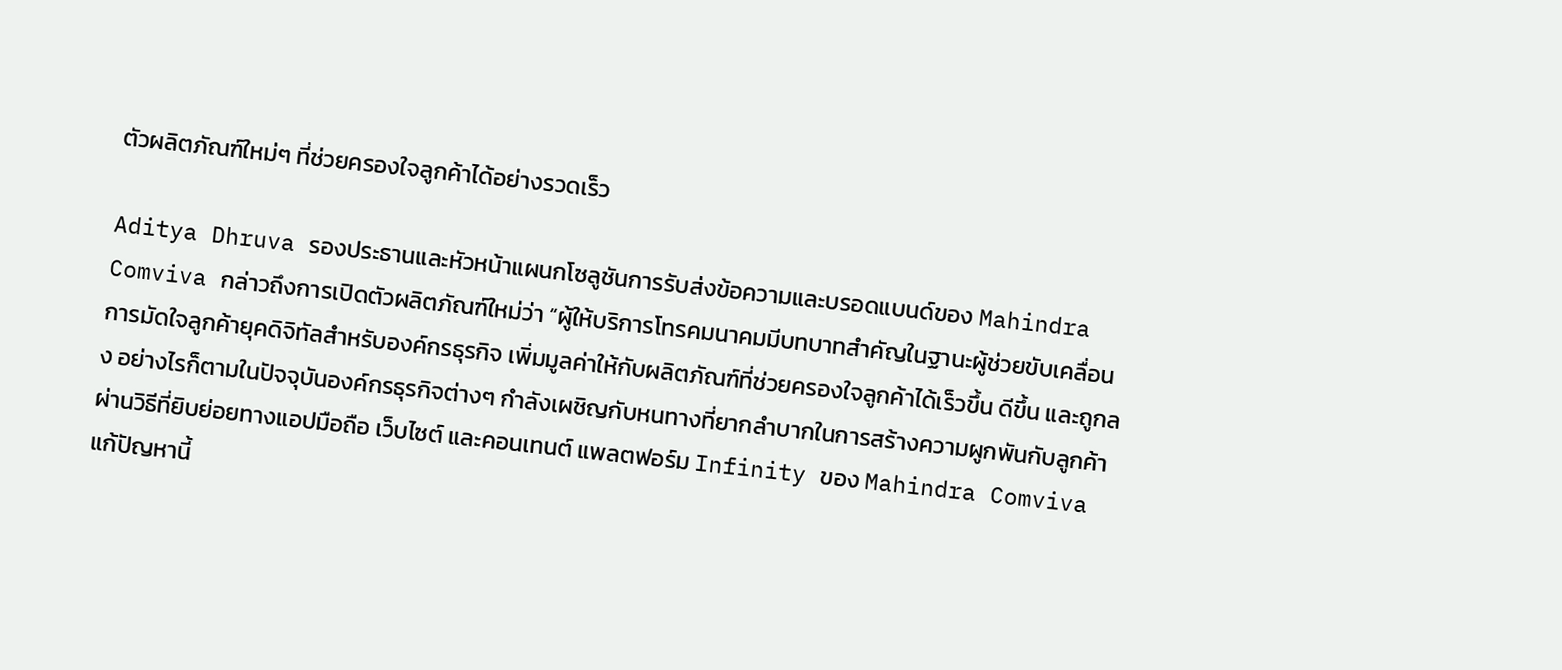ตัวผลิตภัณฑ์ใหม่ๆ ที่ช่วยครองใจลูกค้าได้อย่างรวดเร็ว

Aditya Dhruva รองประธานและหัวหน้าแผนกโซลูชันการรับส่งข้อความและบรอดแบนด์ของ Mahindra Comviva กล่าวถึงการเปิดตัวผลิตภัณฑ์ใหม่ว่า “ผู้ให้บริการโทรคมนาคมมีบทบาทสำคัญในฐานะผู้ช่วยขับเคลื่อนการมัดใจลูกค้ายุคดิจิทัลสำหรับองค์กรธุรกิจ เพิ่มมูลค่าให้กับผลิตภัณฑ์ที่ช่วยครองใจลูกค้าได้เร็วขึ้น ดีขึ้น และถูกลง อย่างไรก็ตามในปัจจุบันองค์กรธุรกิจต่างๆ กำลังเผชิญกับหนทางที่ยากลำบากในการสร้างความผูกพันกับลูกค้าผ่านวิธีที่ยิบย่อยทางแอปมือถือ เว็บไซต์ และคอนเทนต์ แพลตฟอร์ม Infinity ของ Mahindra Comviva แก้ปัญหานี้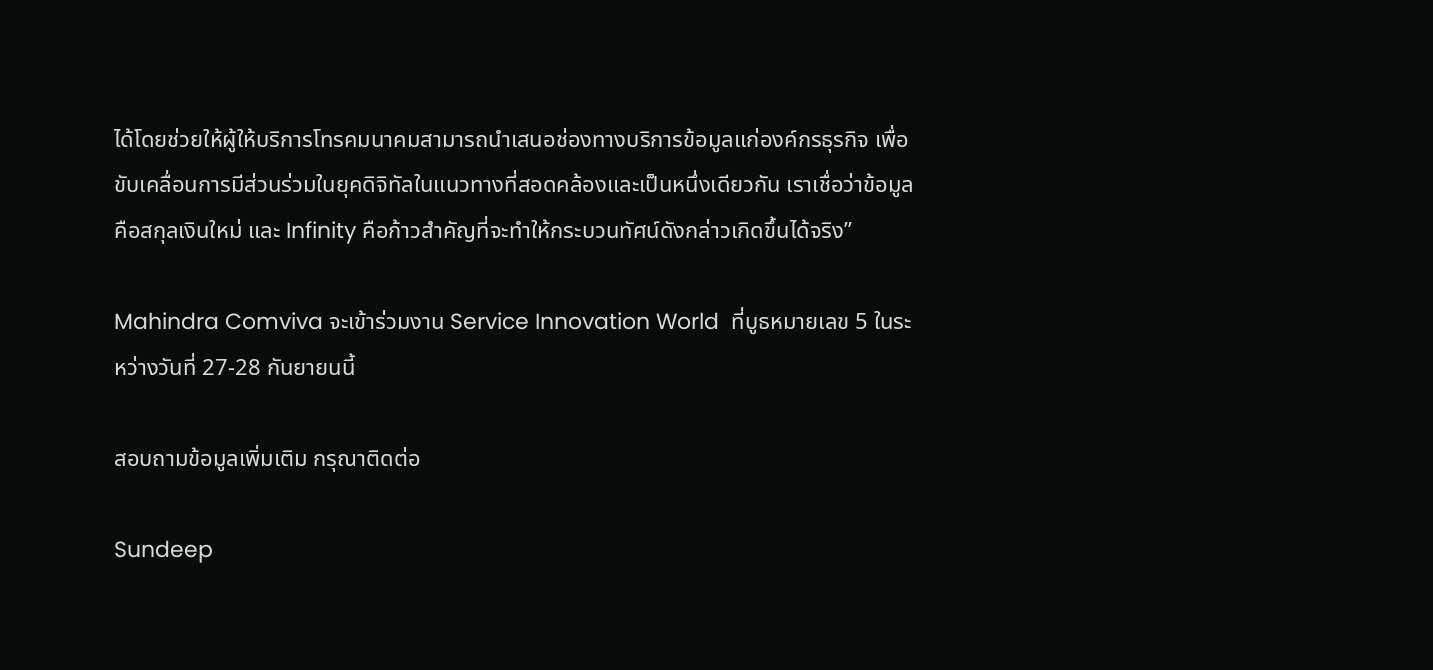ได้โดยช่วยให้ผู้ให้บริการโทรคมนาคมสามารถนำเสนอช่องทางบริการข้อมูลแก่องค์กรธุรกิจ เพื่อขับเคลื่อนการมีส่วนร่วมในยุคดิจิทัลในแนวทางที่สอดคล้องและเป็นหนึ่งเดียวกัน เราเชื่อว่าข้อมูลคือสกุลเงินใหม่ และ Infinity คือก้าวสำคัญที่จะทำให้กระบวนทัศน์ดังกล่าวเกิดขึ้นได้จริง”

Mahindra Comviva จะเข้าร่วมงาน Service Innovation World  ที่บูธหมายเลข 5 ในระหว่างวันที่ 27-28 กันยายนนี้

สอบถามข้อมูลเพิ่มเติม กรุณาติดต่อ

Sundeep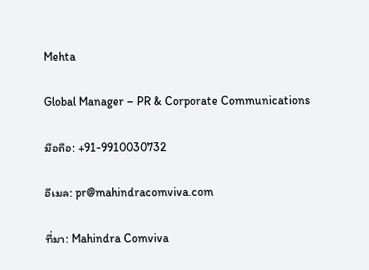Mehta

Global Manager – PR & Corporate Communications

มือถือ: +91-9910030732

อีเมล: pr@mahindracomviva.com

ที่มา: Mahindra Comviva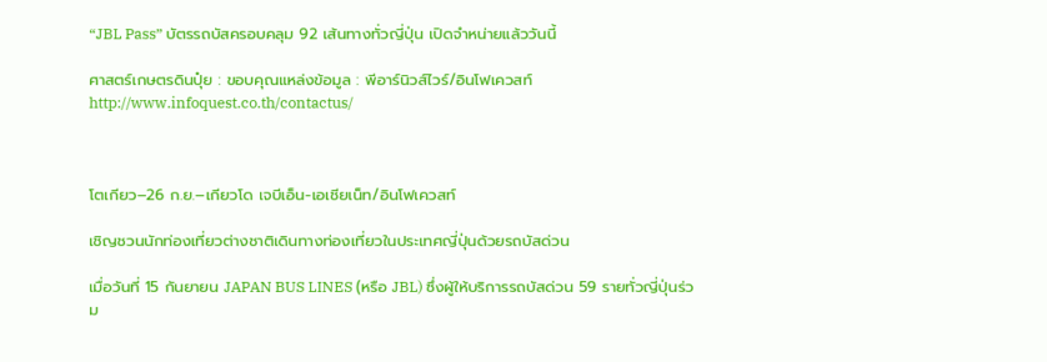“JBL Pass” บัตรรถบัสครอบคลุม 92 เส้นทางทั่วญี่ปุ่น เปิดจำหน่ายแล้ววันนี้

ศาสตร์เกษตรดินปุ๋ย : ขอบคุณแหล่งข้อมูล : พีอาร์นิวส์ไวร์/อินโฟเควสท์ http://www.infoquest.co.th/contactus/



โตเกียว–26 ก.ย.–เกียวโด เจบีเอ็น-เอเชียเน็ท/อินโฟเควสท์

เชิญชวนนักท่องเที่ยวต่างชาติเดินทางท่องเที่ยวในประเทศญี่ปุ่นด้วยรถบัสด่วน

เมื่อวันที่ 15 กันยายน JAPAN BUS LINES (หรือ JBL) ซึ่งผู้ให้บริการรถบัสด่วน 59 รายทั่วญี่ปุ่นร่วม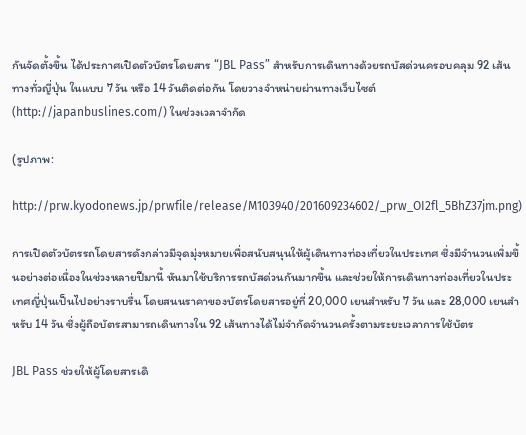กันจัดตั้งขึ้น ได้ประกาศเปิดตัวบัตรโดยสาร “JBL Pass” สำหรับการเดินทางด้วยรถบัสด่วนครอบคลุม 92 เส้นทางทั่วญี่ปุ่น ในแบบ 7 วัน หรือ 14 วันติดต่อกัน โดยวางจำหน่ายผ่านทางเว็บไซต์ (http://japanbuslines.com/) ในช่วงเวลาจำกัด

(รูปภาพ:

http://prw.kyodonews.jp/prwfile/release/M103940/201609234602/_prw_OI2fl_5BhZ37jm.png)

การเปิดตัวบัตรรถโดยสารดังกล่าวมีจุดมุ่งหมายเพื่อสนับสนุนให้ผู้เดินทางท่องเที่ยวในประเทศ ซึ่งมีจำนวนเพิ่มขึ้นอย่างต่อเนื่องในช่วงหลายปีมานี้ หันมาใช้บริการรถบัสด่วนกันมากขึ้น และช่วยให้การเดินทางท่องเที่ยวในประเทศญี่ปุ่นเป็นไปอย่างราบรื่น โดยสนนราคาของบัตรโดยสารอยู่ที่ 20,000 เยนสำหรับ 7 วัน และ 28,000 เยนสำหรับ 14 วัน ซึ่งผู้ถือบัตรสามารถเดินทางใน 92 เส้นทางได้ไม่จำกัดจำนวนครั้งตามระยะเวลาการใช้บัตร

JBL Pass ช่วยให้ผู้โดยสารเดิ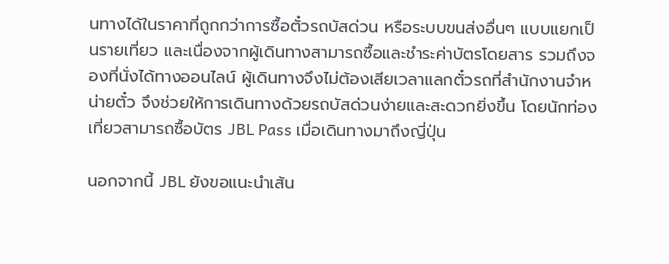นทางได้ในราคาที่ถูกกว่าการซื้อตั๋วรถบัสด่วน หรือระบบขนส่งอื่นๆ แบบแยกเป็นรายเที่ยว และเนื่องจากผู้เดินทางสามารถซื้อและชำระค่าบัตรโดยสาร รวมถึงจองที่นั่งได้ทางออนไลน์ ผู้เดินทางจึงไม่ต้องเสียเวลาแลกตั๋วรถที่สำนักงานจำหน่ายตั๋ว จึงช่วยให้การเดินทางด้วยรถบัสด่วนง่ายและสะดวกยิ่งขึ้น โดยนักท่องเที่ยวสามารถซื้อบัตร JBL Pass เมื่อเดินทางมาถึงญี่ปุ่น

นอกจากนี้ JBL ยังขอแนะนำเส้น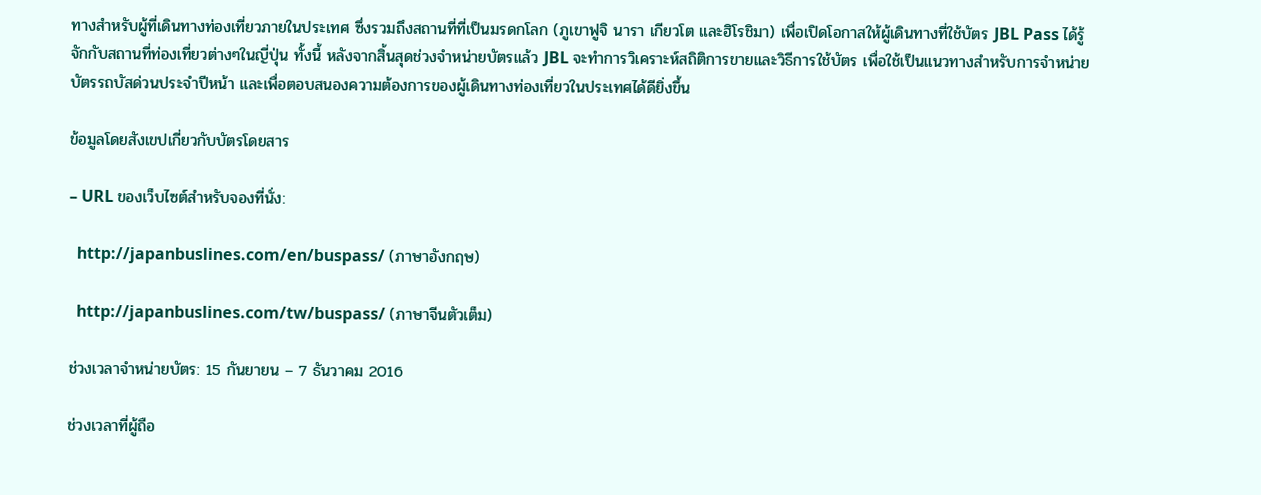ทางสำหรับผู้ที่เดินทางท่องเที่ยวภายในประเทศ ซึ่งรวมถึงสถานที่ที่เป็นมรดกโลก (ภูเขาฟูจิ นารา เกียวโต และฮิโรชิมา) เพื่อเปิดโอกาสให้ผู้เดินทางที่ใช้บัตร JBL Pass ได้รู้จักกับสถานที่ท่องเที่ยวต่างๆในญี่ปุ่น ทั้งนี้ หลังจากสิ้นสุดช่วงจำหน่ายบัตรแล้ว JBL จะทำการวิเคราะห์สถิติการขายและวิธีการใช้บัตร เพื่อใช้เป็นแนวทางสำหรับการจำหน่ายบัตรรถบัสด่วนประจำปีหน้า และเพื่อตอบสนองความต้องการของผู้เดินทางท่องเที่ยวในประเทศได้ดียิ่งขึ้น

ข้อมูลโดยสังเขปเกี่ยวกับบัตรโดยสาร

– URL ของเว็บไซต์สำหรับจองที่นั่ง:

  http://japanbuslines.com/en/buspass/ (ภาษาอังกฤษ)

  http://japanbuslines.com/tw/buspass/ (ภาษาจีนตัวเต็ม)

ช่วงเวลาจำหน่ายบัตร: 15 กันยายน – 7 ธันวาคม 2016

ช่วงเวลาที่ผู้ถือ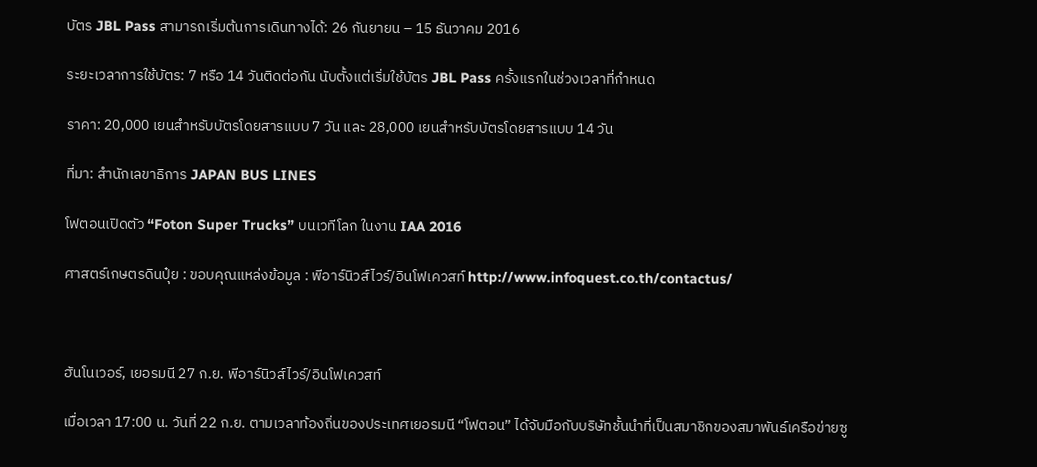บัตร JBL Pass สามารถเริ่มต้นการเดินทางได้: 26 กันยายน – 15 ธันวาคม 2016

ระยะเวลาการใช้บัตร: 7 หรือ 14 วันติดต่อกัน นับตั้งแต่เริ่มใช้บัตร JBL Pass ครั้งแรกในช่วงเวลาที่กำหนด

ราคา: 20,000 เยนสำหรับบัตรโดยสารแบบ 7 วัน และ 28,000 เยนสำหรับบัตรโดยสารแบบ 14 วัน

ที่มา: สำนักเลขาธิการ JAPAN BUS LINES

โฟตอนเปิดตัว “Foton Super Trucks” บนเวทีโลก ในงาน IAA 2016

ศาสตร์เกษตรดินปุ๋ย : ขอบคุณแหล่งข้อมูล : พีอาร์นิวส์ไวร์/อินโฟเควสท์ http://www.infoquest.co.th/contactus/



ฮันโนเวอร์, เยอรมนี 27 ก.ย. พีอาร์นิวส์ไวร์/อินโฟเควสท์

เมื่อเวลา 17:00 น. วันที่ 22 ก.ย. ตามเวลาท้องถิ่นของประเทศเยอรมนี “โฟตอน” ได้จับมือกับบริษัทชั้นนำที่เป็นสมาชิกของสมาพันธ์เครือข่ายซู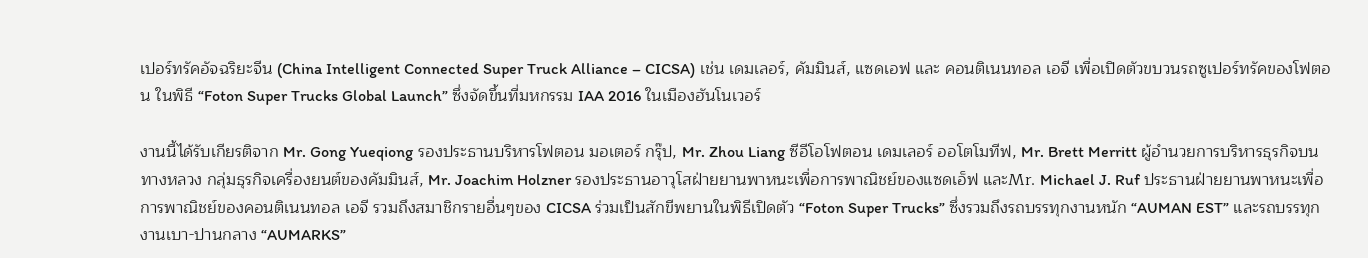เปอร์ทรัคอัจฉริยะจีน (China Intelligent Connected Super Truck Alliance – CICSA) เช่น เดมเลอร์, คัมมินส์, แซดเอฟ และ คอนติเนนทอล เอจี เพื่อเปิดตัวขบวนรถซูเปอร์ทรัคของโฟตอน ในพิธี “Foton Super Trucks Global Launch” ซึ่งจัดขึ้นที่มหกรรม IAA 2016 ในเมืองฮันโนเวอร์

งานนี้ได้รับเกียรติจาก Mr. Gong Yueqiong รองประธานบริหารโฟตอน มอเตอร์ กรุ๊ป, Mr. Zhou Liang ซีอีโอโฟตอน เดมเลอร์ ออโตโมทีฟ, Mr. Brett Merritt ผู้อำนวยการบริหารธุรกิจบนทางหลวง กลุ่มธุรกิจเครื่องยนต์ของคัมมินส์, Mr. Joachim Holzner รองประธานอาวุโสฝ่ายยานพาหนะเพื่อการพาณิชย์ของแซดเอ็ฟ และMr. Michael J. Ruf ประธานฝ่ายยานพาหนะเพื่อการพาณิชย์ของคอนติเนนทอล เอจี รวมถึงสมาชิกรายอื่นๆของ CICSA ร่วมเป็นสักขีพยานในพิธีเปิดตัว “Foton Super Trucks” ซึ่งรวมถึงรถบรรทุกงานหนัก “AUMAN EST” และรถบรรทุกงานเบา-ปานกลาง “AUMARKS”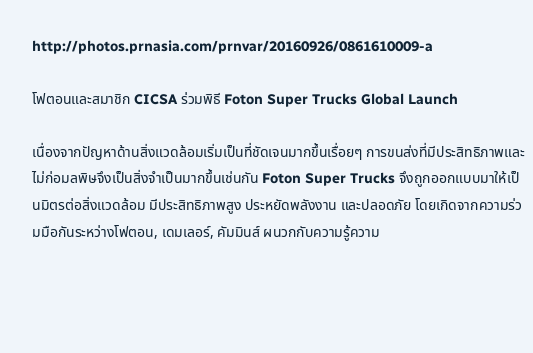http://photos.prnasia.com/prnvar/20160926/0861610009-a

โฟตอนและสมาชิก CICSA ร่วมพิธี Foton Super Trucks Global Launch

เนื่องจากปัญหาด้านสิ่งแวดล้อมเริ่มเป็นที่ชัดเจนมากขึ้นเรื่อยๆ การขนส่งที่มีประสิทธิภาพและไม่ก่อมลพิษจึงเป็นสิ่งจำเป็นมากขึ้นเช่นกัน Foton Super Trucks จึงถูกออกแบบมาให้เป็นมิตรต่อสิ่งแวดล้อม มีประสิทธิภาพสูง ประหยัดพลังงาน และปลอดภัย โดยเกิดจากความร่วมมือกันระหว่างโฟตอน, เดมเลอร์, คัมมินส์ ผนวกกับความรู้ความ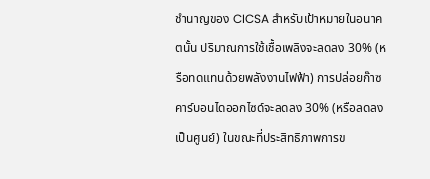ชำนาญของ CICSA สำหรับเป้าหมายในอนาคตนั้น ปริมาณการใช้เชื้อเพลิงจะลดลง 30% (หรือทดแทนด้วยพลังงานไฟฟ้า) การปล่อยก๊าซคาร์บอนไดออกไซด์จะลดลง 30% (หรือลดลงเป็นศูนย์) ในขณะที่ประสิทธิภาพการข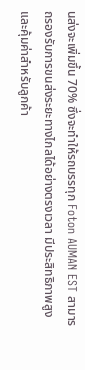นส่งจะเพิ่มขึ้น 70% ซึ่งจะทำให้รถบรรทุก Foton AUMAN EST สามารถรองรับการขนส่งระยะทางไกลได้อย่างตรงเวลา มีประสิทธิภาพสูง และคุ้มค่าสำหรับลูกค้า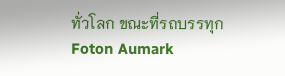ทั่วโลก ขณะที่รถบรรทุก Foton Aumark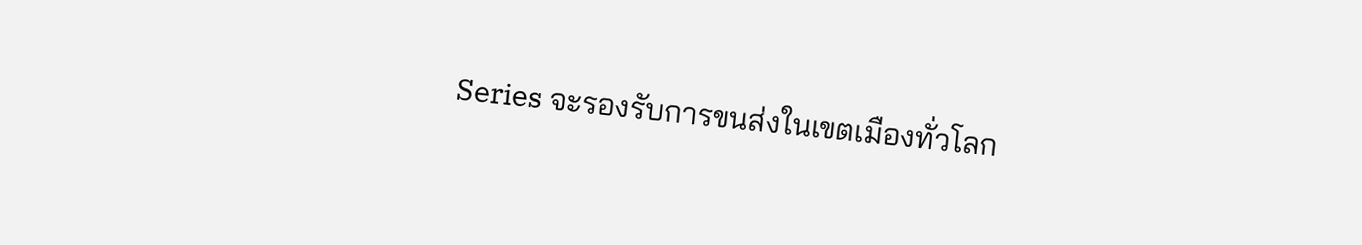Series จะรองรับการขนส่งในเขตเมืองทั่วโลก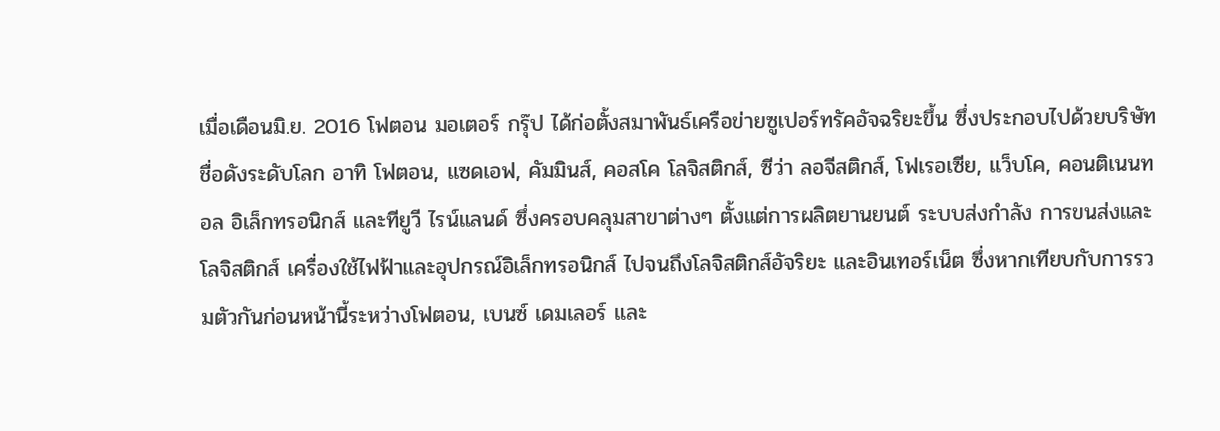เมื่อเดือนมิ.ย. 2016 โฟตอน มอเตอร์ กรุ๊ป ได้ก่อตั้งสมาพันธ์เครือข่ายซูเปอร์ทรัคอัจฉริยะขึ้น ซึ่งประกอบไปด้วยบริษัทชื่อดังระดับโลก อาทิ โฟตอน, แซดเอฟ, คัมมินส์, คอสโค โลจิสติกส์, ซีว่า ลอจีสติกส์, โฟเรอเซีย, แว็บโค, คอนติเนนทอล อิเล็กทรอนิกส์ และทียูวี ไรน์แลนด์ ซึ่งครอบคลุมสาขาต่างๆ ตั้งแต่การผลิตยานยนต์ ระบบส่งกำลัง การขนส่งและโลจิสติกส์ เครื่องใช้ไฟฟ้าและอุปกรณ์อิเล็กทรอนิกส์ ไปจนถึงโลจิสติกส์อัจริยะ และอินเทอร์เน็ต ซึ่งหากเทียบกับการรวมตัวกันก่อนหน้านี้ระหว่างโฟตอน, เบนซ์ เดมเลอร์ และ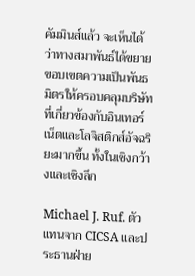คัมมินส์แล้ว จะเห็นได้ว่าทางสมาพันธ์ได้ขยายขอบเขตความเป็นพันธมิตรให้ครอบคลุมบริษัทที่เกี่ยวข้องกับอินเทอร์เน็ตและโลจิสติกส์อัจฉริยะมากขึ้น ทั้งในเชิงกว้างและเชิงลึก

Michael J. Ruf. ตัวแทนจาก CICSA และประธานฝ่าย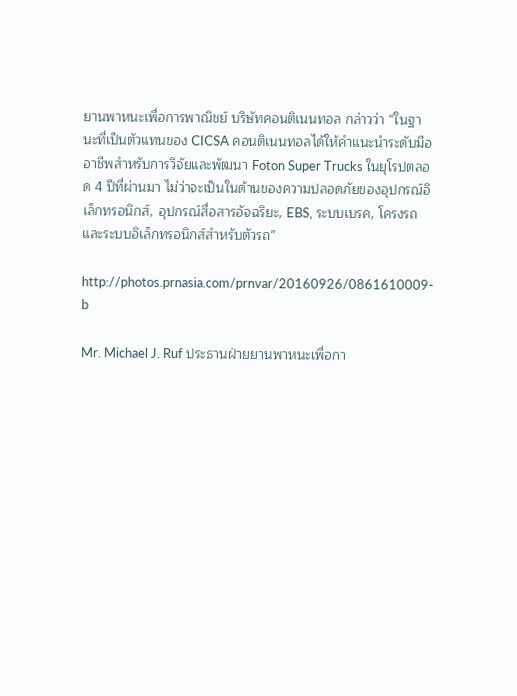ยานพาหนะเพื่อการพาณิชย์ บริษัทคอนติเนนทอล กล่าวว่า “ในฐานะที่เป็นตัวแทนของ CICSA คอนติเนนทอลได้ให้คำแนะนำระดับมืออาชีพสำหรับการวิจัยและพัฒนา Foton Super Trucks ในยุโรปตลอด 4 ปีที่ผ่านมา ไม่ว่าจะเป็นในด้านของความปลอดภัยของอุปกรณ์อิเล็กทรอนิกส์, อุปกรณ์สื่อสารอัจฉริยะ, EBS, ระบบเบรค, โครงรถ และระบบอิเล็กทรอนิกส์สำหรับตัวรถ”

http://photos.prnasia.com/prnvar/20160926/0861610009-b

Mr. Michael J. Ruf ประธานฝ่ายยานพาหนะเพื่อกา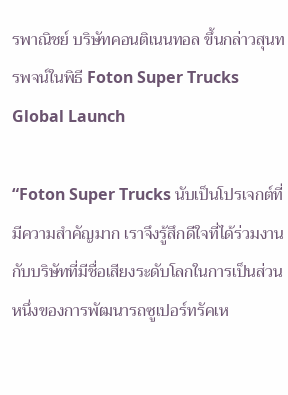รพาณิชย์ บริษัทคอนติเนนทอล ขึ้นกล่าวสุนทรพจน์ในพิธี Foton Super Trucks Global Launch

“Foton Super Trucks นับเป็นโปรเจกต์ที่มีความสำคัญมาก เราจึงรู้สึกดีใจที่ได้ร่วมงานกับบริษัทที่มีชื่อเสียงระดับโลกในการเป็นส่วนหนึ่งของการพัฒนารถซูเปอร์ทรัคเห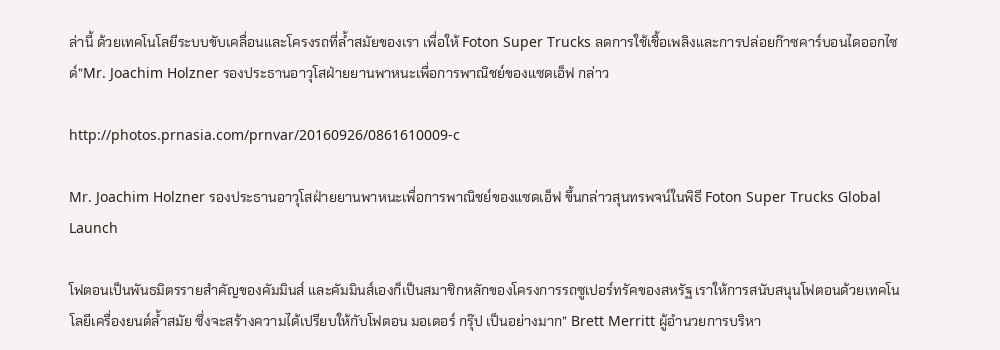ล่านี้ ด้วยเทคโนโลยีระบบขับเคลื่อนและโครงรถที่ล้ำสมัยของเรา เพื่อให้ Foton Super Trucks ลดการใช้เชื้อเพลิงและการปล่อยก๊าซคาร์บอนไดออกไซด์”Mr. Joachim Holzner รองประธานอาวุโสฝ่ายยานพาหนะเพื่อการพาณิชย์ของแซดเอ็ฟ กล่าว

http://photos.prnasia.com/prnvar/20160926/0861610009-c

Mr. Joachim Holzner รองประธานอาวุโสฝ่ายยานพาหนะเพื่อการพาณิชย์ของแซดเอ็ฟ ขึ้นกล่าวสุนทรพจน์ในพิธี Foton Super Trucks Global Launch

โฟตอนเป็นพันธมิตรรายสำคัญของคัมมินส์ และคัมมินส์เองก็เป็นสมาชิกหลักของโครงการรถซูเปอร์ทรัคของสหรัฐ เราให้การสนับสนุนโฟตอนด้วยเทคโนโลยีเครื่องยนต์ล้ำสมัย ซึ่งจะสร้างความได้เปรียบให้กับโฟตอน มอเตอร์ กรุ๊ป เป็นอย่างมาก” Brett Merritt ผู้อำนวยการบริหา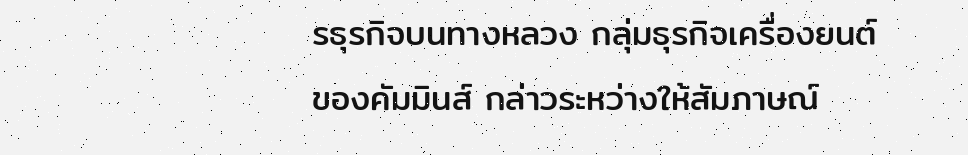รธุรกิจบนทางหลวง กลุ่มธุรกิจเครื่องยนต์ของคัมมินส์ กล่าวระหว่างให้สัมภาษณ์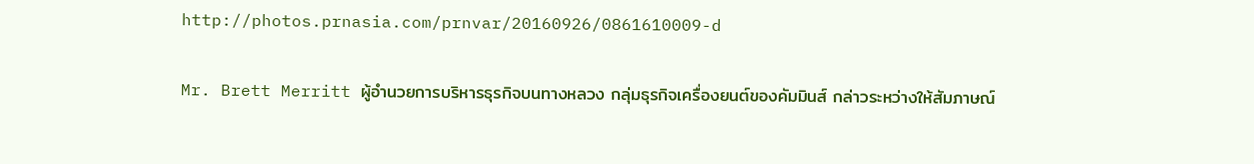http://photos.prnasia.com/prnvar/20160926/0861610009-d

Mr. Brett Merritt ผู้อำนวยการบริหารธุรกิจบนทางหลวง กลุ่มธุรกิจเครื่องยนต์ของคัมมินส์ กล่าวระหว่างให้สัมภาษณ์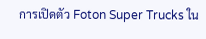การเปิดตัว Foton Super Trucks ใน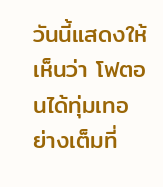วันนี้แสดงให้เห็นว่า โฟตอนได้ทุ่มเทอย่างเต็มที่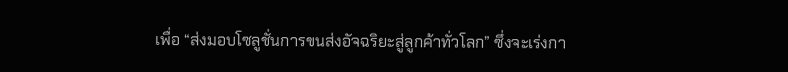เพื่อ “ส่งมอบโซลูชั่นการขนส่งอัจฉริยะสู่ลูกค้าทั่วโลก” ซึ่งจะเร่งกา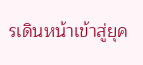รเดินหน้าเข้าสู่ยุค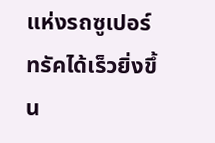แห่งรถซูเปอร์ทรัคได้เร็วยิ่งขึ้น